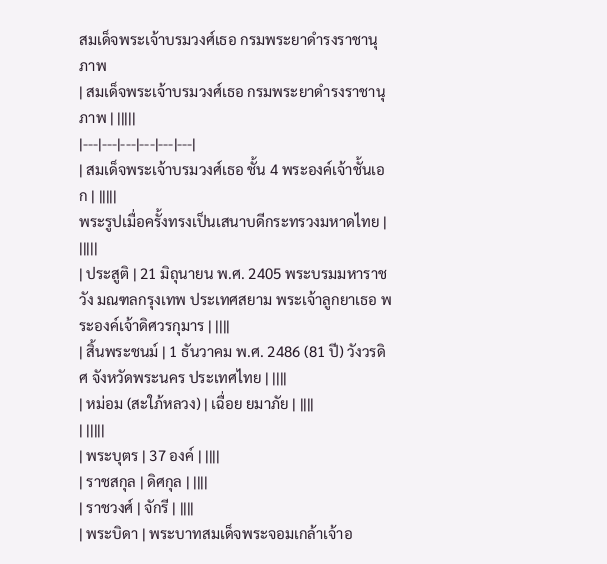สมเด็จพระเจ้าบรมวงศ์เธอ กรมพระยาดำรงราชานุภาพ
| สมเด็จพระเจ้าบรมวงศ์เธอ กรมพระยาดำรงราชานุภาพ | |||||
|---|---|---|---|---|---|
| สมเด็จพระเจ้าบรมวงศ์เธอ ชั้น 4 พระองค์เจ้าชั้นเอก | |||||
พระรูปเมื่อครั้งทรงเป็นเสนาบดีกระทรวงมหาดไทย | |||||
| ประสูติ | 21 มิถุนายน พ.ศ. 2405 พระบรมมหาราชวัง มณฑลกรุงเทพ ประเทศสยาม พระเจ้าลูกยาเธอ พระองค์เจ้าดิศวรกุมาร | ||||
| สิ้นพระชนม์ | 1 ธันวาคม พ.ศ. 2486 (81 ปี) วังวรดิศ จังหวัดพระนคร ประเทศไทย | ||||
| หม่อม (สะใภ้หลวง) | เฉื่อย ยมาภัย | ||||
| |||||
| พระบุตร | 37 องค์ | ||||
| ราชสกุล | ดิศกุล | ||||
| ราชวงศ์ | จักรี | ||||
| พระบิดา | พระบาทสมเด็จพระจอมเกล้าเจ้าอ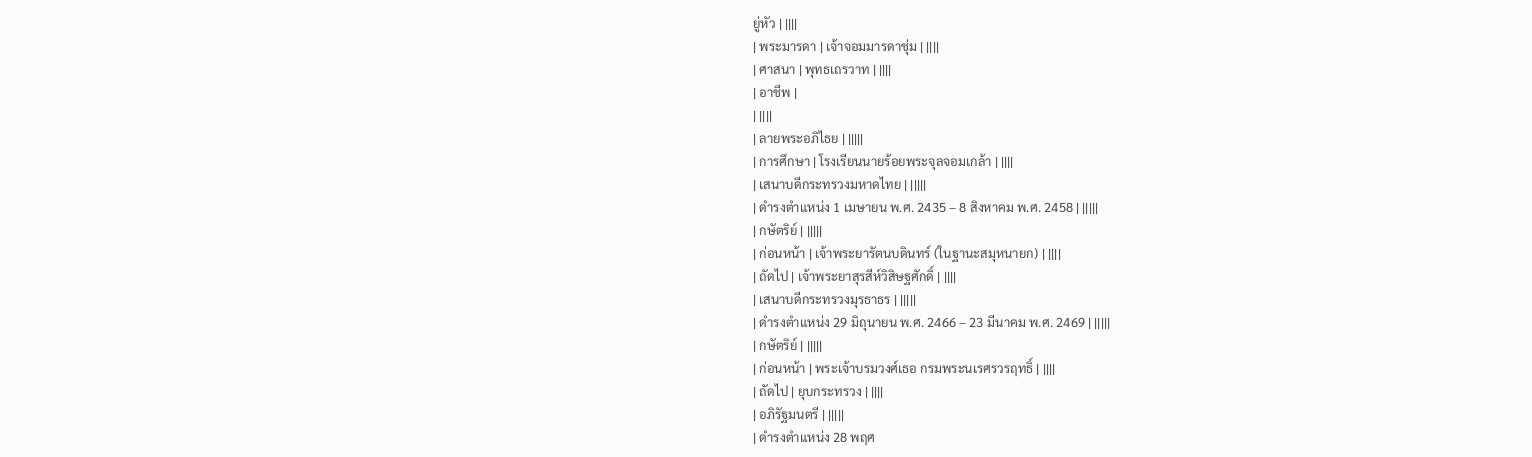ยู่หัว | ||||
| พระมารดา | เจ้าจอมมารดาชุ่ม | ||||
| ศาสนา | พุทธเถรวาท | ||||
| อาชีพ |
| ||||
| ลายพระอภิไธย | |||||
| การศึกษา | โรงเรียนนายร้อยพระจุลจอมเกล้า | ||||
| เสนาบดีกระทรวงมหาดไทย | |||||
| ดำรงตำแหน่ง 1 เมษายน พ.ศ. 2435 – 8 สิงหาคม พ.ศ. 2458 | |||||
| กษัตริย์ | |||||
| ก่อนหน้า | เจ้าพระยารัตนบดินทร์ (ในฐานะสมุหนายก) | ||||
| ถัดไป | เจ้าพระยาสุรสีห์วิสิษฐศักดิ์ | ||||
| เสนาบดีกระทรวงมุรธาธร | |||||
| ดำรงตำแหน่ง 29 มิถุนายน พ.ศ. 2466 – 23 มีนาคม พ.ศ. 2469 | |||||
| กษัตริย์ | |||||
| ก่อนหน้า | พระเจ้าบรมวงศ์เธอ กรมพระนเรศรวรฤทธิ์ | ||||
| ถัดไป | ยุบกระทรวง | ||||
| อภิรัฐมนตรี | |||||
| ดำรงตำแหน่ง 28 พฤศ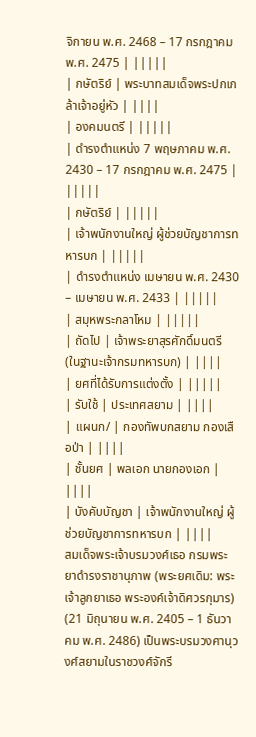จิกายน พ.ศ. 2468 – 17 กรกฎาคม พ.ศ. 2475 | |||||
| กษัตริย์ | พระบาทสมเด็จพระปกเกล้าเจ้าอยู่หัว | ||||
| องคมนตรี | |||||
| ดำรงตำแหน่ง 7 พฤษภาคม พ.ศ. 2430 – 17 กรกฎาคม พ.ศ. 2475 | |||||
| กษัตริย์ | |||||
| เจ้าพนักงานใหญ่ ผู้ช่วยบัญชาการทหารบก | |||||
| ดำรงตำแหน่ง เมษายน พ.ศ. 2430 – เมษายน พ.ศ. 2433 | |||||
| สมุหพระกลาโหม | |||||
| ถัดไป | เจ้าพระยาสุรศักดิ์มนตรี (ในฐานะเจ้ากรมทหารบก) | ||||
| ยศที่ได้รับการแต่งตั้ง | |||||
| รับใช้ | ประเทศสยาม | ||||
| แผนก/ | กองทัพบกสยาม กองเสือป่า | ||||
| ชั้นยศ | พลเอก นายกองเอก | ||||
| บังคับบัญชา | เจ้าพนักงานใหญ่ ผู้ช่วยบัญชาการทหารบก | ||||
สมเด็จพระเจ้าบรมวงศ์เธอ กรมพระยาดำรงราชานุภาพ (พระยศเดิม: พระเจ้าลูกยาเธอ พระองค์เจ้าดิศวรกุมาร) (21 มิถุนายน พ.ศ. 2405 – 1 ธันวาคม พ.ศ. 2486) เป็นพระบรมวงศานุวงศ์สยามในราชวงศ์จักรี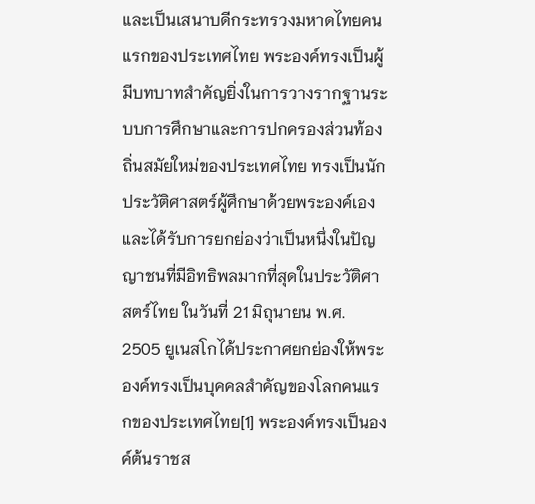และเป็นเสนาบดีกระทรวงมหาดไทยคนแรกของประเทศไทย พระองค์ทรงเป็นผู้มีบทบาทสำคัญยิ่งในการวางรากฐานระบบการศึกษาและการปกครองส่วนท้องถิ่นสมัยใหม่ของประเทศไทย ทรงเป็นนักประวัติศาสตร์ผู้ศึกษาด้วยพระองค์เอง และได้รับการยกย่องว่าเป็นหนึ่งในปัญญาชนที่มีอิทธิพลมากที่สุดในประวัติศาสตร์ไทย ในวันที่ 21 มิถุนายน พ.ศ. 2505 ยูเนสโกได้ประกาศยกย่องให้พระองค์ทรงเป็นบุคคลสำคัญของโลกคนแรกของประเทศไทย[1] พระองค์ทรงเป็นองค์ต้นราชส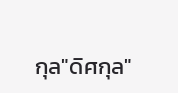กุล"ดิศกุล"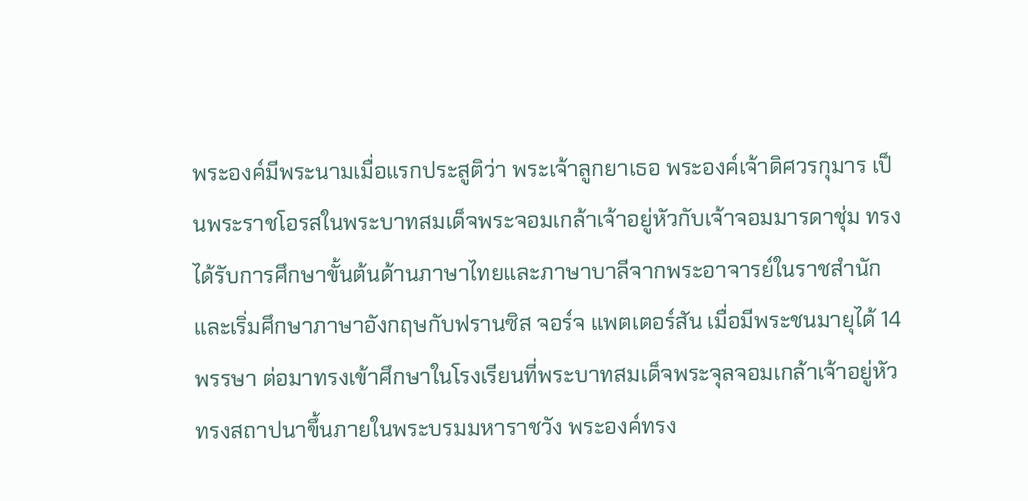พระองค์มีพระนามเมื่อแรกประสูติว่า พระเจ้าลูกยาเธอ พระองค์เจ้าดิศวรกุมาร เป็นพระราชโอรสในพระบาทสมเด็จพระจอมเกล้าเจ้าอยู่หัวกับเจ้าจอมมารดาชุ่ม ทรงได้รับการศึกษาขั้นต้นด้านภาษาไทยและภาษาบาลีจากพระอาจารย์ในราชสำนัก และเริ่มศึกษาภาษาอังกฤษกับฟรานซิส จอร์จ แพตเตอร์สัน เมื่อมีพระชนมายุได้ 14 พรรษา ต่อมาทรงเข้าศึกษาในโรงเรียนที่พระบาทสมเด็จพระจุลจอมเกล้าเจ้าอยู่หัวทรงสถาปนาขึ้นภายในพระบรมมหาราชวัง พระองค์ทรง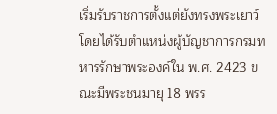เริ่มรับราชการตั้งแต่ยังทรงพระเยาว์ โดยได้รับตำแหน่งผู้บัญชาการกรมทหารรักษาพระองค์ใน พ.ศ. 2423 ขณะมีพระชนมายุ 18 พรร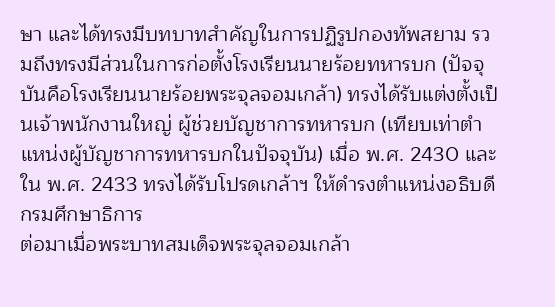ษา และได้ทรงมีบทบาทสำคัญในการปฏิรูปกองทัพสยาม รวมถึงทรงมีส่วนในการก่อตั้งโรงเรียนนายร้อยทหารบก (ปัจจุบันคือโรงเรียนนายร้อยพระจุลจอมเกล้า) ทรงได้รับแต่งตั้งเป็นเจ้าพนักงานใหญ่ ผู้ช่วยบัญชาการทหารบก (เทียบเท่าตำแหน่งผู้บัญชาการทหารบกในปัจจุบัน) เมื่อ พ.ศ. 2430 และใน พ.ศ. 2433 ทรงได้รับโปรดเกล้าฯ ให้ดำรงตำแหน่งอธิบดีกรมศึกษาธิการ
ต่อมาเมื่อพระบาทสมเด็จพระจุลจอมเกล้า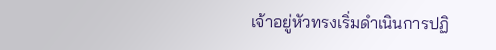เจ้าอยู่หัวทรงเริ่มดำเนินการปฏิ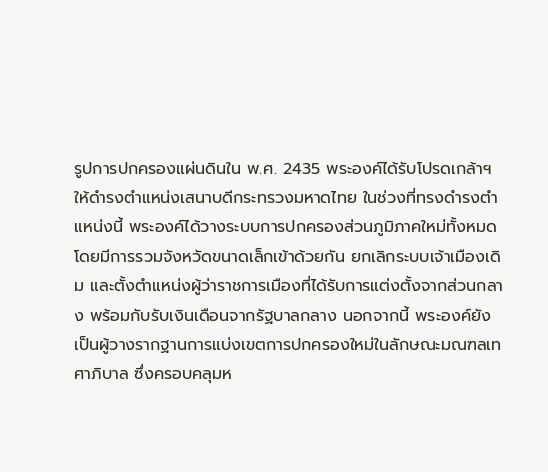รูปการปกครองแผ่นดินใน พ.ศ. 2435 พระองค์ได้รับโปรดเกล้าฯ ให้ดำรงตำแหน่งเสนาบดีกระทรวงมหาดไทย ในช่วงที่ทรงดำรงตำแหน่งนี้ พระองค์ได้วางระบบการปกครองส่วนภูมิภาคใหม่ทั้งหมด โดยมีการรวมจังหวัดขนาดเล็กเข้าด้วยกัน ยกเลิกระบบเจ้าเมืองเดิม และตั้งตำแหน่งผู้ว่าราชการเมืองที่ได้รับการแต่งตั้งจากส่วนกลาง พร้อมกับรับเงินเดือนจากรัฐบาลกลาง นอกจากนี้ พระองค์ยังเป็นผู้วางรากฐานการแบ่งเขตการปกครองใหม่ในลักษณะมณฑลเทศาภิบาล ซึ่งครอบคลุมห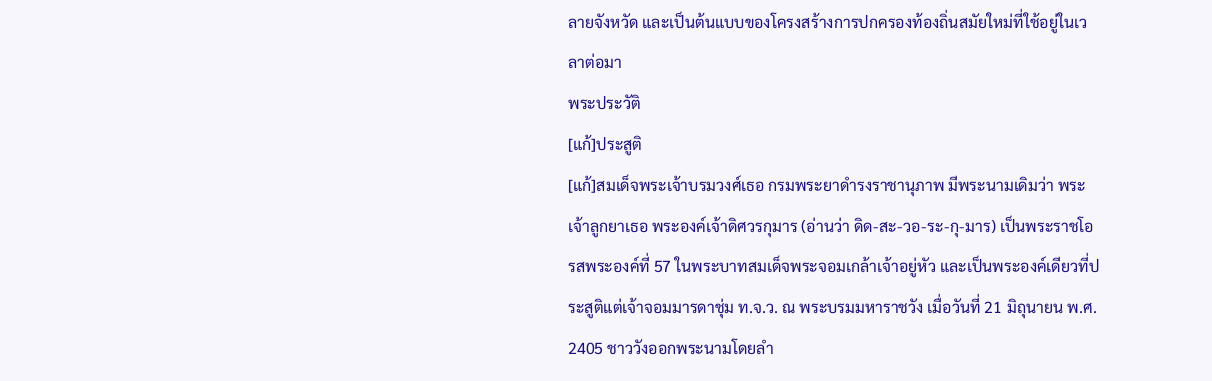ลายจังหวัด และเป็นต้นแบบของโครงสร้างการปกครองท้องถิ่นสมัยใหม่ที่ใช้อยู่ในเวลาต่อมา
พระประวัติ
[แก้]ประสูติ
[แก้]สมเด็จพระเจ้าบรมวงศ์เธอ กรมพระยาดำรงราชานุภาพ มีพระนามเดิมว่า พระเจ้าลูกยาเธอ พระองค์เจ้าดิศวรกุมาร (อ่านว่า ดิด-สะ-วอ-ระ-กุ-มาร) เป็นพระราชโอรสพระองค์ที่ 57 ในพระบาทสมเด็จพระจอมเกล้าเจ้าอยู่หัว และเป็นพระองค์เดียวที่ประสูติแต่เจ้าจอมมารดาชุ่ม ท.จ.ว. ณ พระบรมมหาราชวัง เมื่อวันที่ 21 มิถุนายน พ.ศ. 2405 ชาววังออกพระนามโดยลำ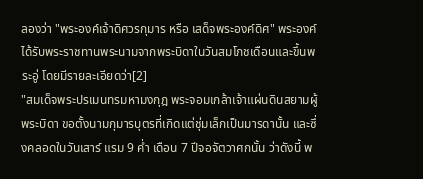ลองว่า "พระองค์เจ้าดิศวรกุมาร หรือ เสด็จพระองค์ดิศ" พระองค์ได้รับพระราชทานพระนามจากพระบิดาในวันสมโภชเดือนและขึ้นพระอู่ โดยมีรายละเอียดว่า[2]
"สมเด็จพระปรเมนทรมหามงกุฎ พระจอมเกล้าเจ้าแผ่นดินสยามผู้พระบิดา ขอตั้งนามกุมารบุตรที่เกิดแต่ชุ่มเล็กเป็นมารดานั้น และซึ่งคลอดในวันเสาร์ แรม 9 ค่ำ เดือน 7 ปีจอจัตวาศกนั้น ว่าดังนี้ พ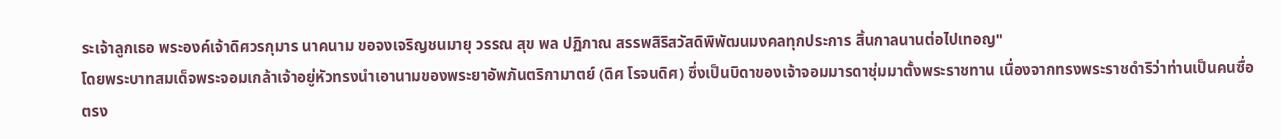ระเจ้าลูกเธอ พระองค์เจ้าดิศวรกุมาร นาคนาม ขอจงเจริญชนมายุ วรรณ สุข พล ปฏิภาณ สรรพสิริสวัสดิพิพัฒนมงคลทุกประการ สิ้นกาลนานต่อไปเทอญ"
โดยพระบาทสมเด็จพระจอมเกล้าเจ้าอยู่หัวทรงนำเอานามของพระยาอัพภันตริกามาตย์ (ดิศ โรจนดิศ) ซึ่งเป็นบิดาของเจ้าจอมมารดาชุ่มมาตั้งพระราชทาน เนื่องจากทรงพระราชดำริว่าท่านเป็นคนซื่อตรง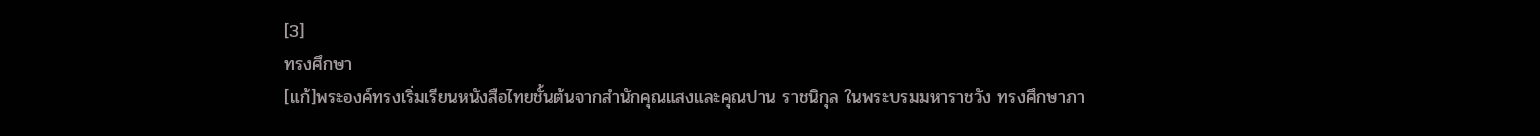[3]
ทรงศึกษา
[แก้]พระองค์ทรงเริ่มเรียนหนังสือไทยชั้นต้นจากสำนักคุณแสงและคุณปาน ราชนิกุล ในพระบรมมหาราชวัง ทรงศึกษาภา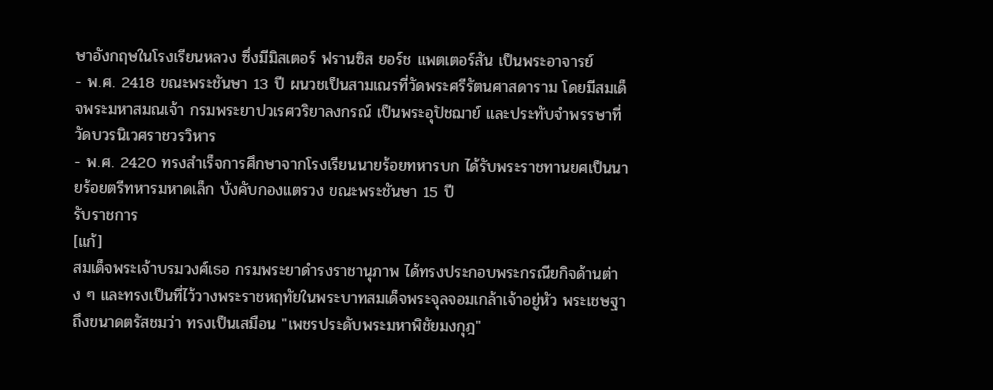ษาอังกฤษในโรงเรียนหลวง ซึ่งมีมิสเตอร์ ฟรานซิส ยอร์ช แพตเตอร์สัน เป็นพระอาจารย์
- พ.ศ. 2418 ขณะพระชันษา 13 ปี ผนวชเป็นสามเณรที่วัดพระศรีรัตนศาสดาราม โดยมีสมเด็จพระมหาสมณเจ้า กรมพระยาปวเรศวริยาลงกรณ์ เป็นพระอุปัชฌาย์ และประทับจำพรรษาที่วัดบวรนิเวศราชวรวิหาร
- พ.ศ. 2420 ทรงสำเร็จการศึกษาจากโรงเรียนนายร้อยทหารบก ได้รับพระราชทานยศเป็นนายร้อยตรีทหารมหาดเล็ก บังคับกองแตรวง ขณะพระชันษา 15 ปี
รับราชการ
[แก้]
สมเด็จพระเจ้าบรมวงศ์เธอ กรมพระยาดำรงราชานุภาพ ได้ทรงประกอบพระกรณียกิจด้านต่าง ๆ และทรงเป็นที่ไว้วางพระราชหฤทัยในพระบาทสมเด็จพระจุลจอมเกล้าเจ้าอยู่หัว พระเชษฐา ถึงขนาดตรัสชมว่า ทรงเป็นเสมือน "เพชรประดับพระมหาพิชัยมงกุฎ"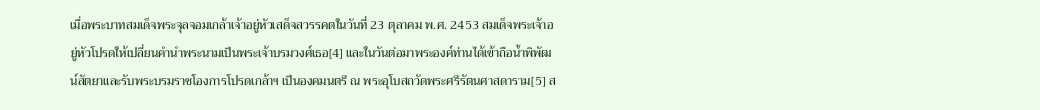เมื่อพระบาทสมเด็จพระจุลจอมเกล้าเจ้าอยู่หัวเสด็จสวรรคตในวันที่ 23 ตุลาคม พ.ศ. 2453 สมเด็จพระเจ้าอยู่หัวโปรดให้เปลี่ยนคำนำพระนามเป็นพระเจ้าบรมวงศ์เธอ[4] และในวันต่อมาพระองค์ท่านได้เข้าถือน้ำพิพัฒน์สัตยาและรับพระบรมราชโองการโปรดเกล้าฯ เป็นองคมนตรี ณ พระอุโบสถวัดพระศรีรัตนศาสดาราม[5] ส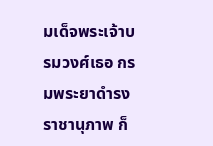มเด็จพระเจ้าบรมวงศ์เธอ กรมพระยาดำรงราชานุภาพ ก็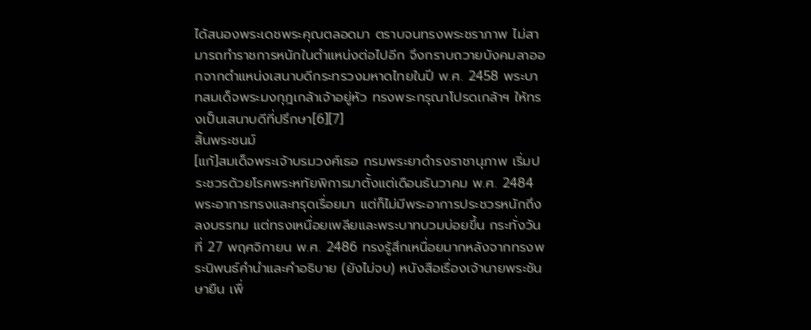ได้สนองพระเดชพระคุณตลอดมา ตราบจนทรงพระชราภาพ ไม่สามารถทำราชการหนักในตำแหน่งต่อไปอีก จึงกราบถวายบังคมลาออกจากตำแหน่งเสนาบดีกระทรวงมหาดไทยในปี พ.ศ. 2458 พระบาทสมเด็จพระมงกุฎเกล้าเจ้าอยู่หัว ทรงพระกรุณาโปรดเกล้าฯ ให้ทรงเป็นเสนาบดีที่ปรึกษา[6][7]
สิ้นพระชนม์
[แก้]สมเด็จพระเจ้าบรมวงศ์เธอ กรมพระยาดำรงราชานุภาพ เริ่มประชวรด้วยโรคพระหทัยพิการมาตั้งแต่เดือนธันวาคม พ.ศ. 2484 พระอาการทรงและทรุดเรื่อยมา แต่ก็ไม่มีพระอาการประชวรหนักถึงลงบรรทม แต่ทรงเหนื่อยเพลียและพระบาทบวมบ่อยขึ้น กระทั่งวันที่ 27 พฤศจิกายน พ.ศ. 2486 ทรงรู้สึกเหนื่อยมากหลังจากทรงพระนิพนธ์คำนำและคำอธิบาย (ยังไม่จบ) หนังสือเรื่องเจ้านายพระชันษายืน เพื่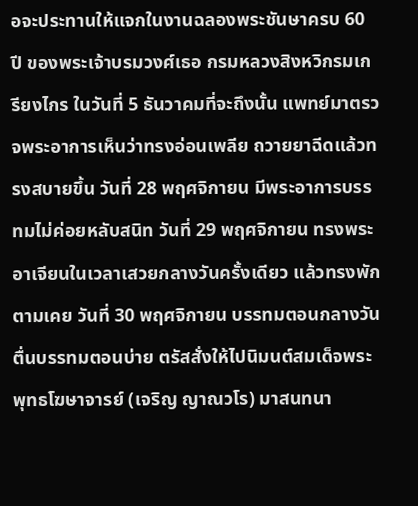อจะประทานให้แจกในงานฉลองพระชันษาครบ 60 ปี ของพระเจ้าบรมวงศ์เธอ กรมหลวงสิงหวิกรมเกรียงไกร ในวันที่ 5 ธันวาคมที่จะถึงนั้น แพทย์มาตรวจพระอาการเห็นว่าทรงอ่อนเพลีย ถวายยาฉีดแล้วทรงสบายขึ้น วันที่ 28 พฤศจิกายน มีพระอาการบรรทมไม่ค่อยหลับสนิท วันที่ 29 พฤศจิกายน ทรงพระอาเจียนในเวลาเสวยกลางวันครั้งเดียว แล้วทรงพักตามเคย วันที่ 30 พฤศจิกายน บรรทมตอนกลางวัน ตื่นบรรทมตอนบ่าย ตรัสสั่งให้ไปนิมนต์สมเด็จพระพุทธโฆษาจารย์ (เจริญ ญาณวโร) มาสนทนา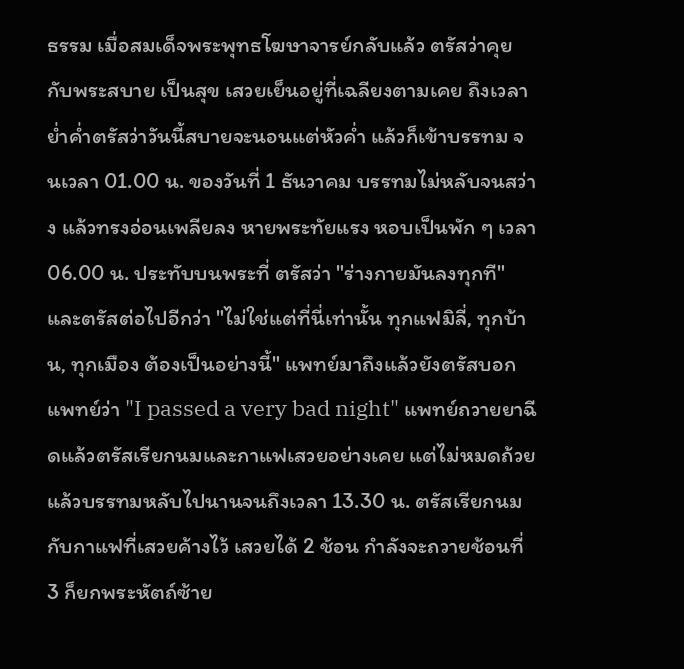ธรรม เมื่อสมเด็จพระพุทธโฆษาจารย์กลับแล้ว ตรัสว่าคุยกับพระสบาย เป็นสุข เสวยเย็นอยู่ที่เฉลียงตามเคย ถึงเวลาย่ำค่ำตรัสว่าวันนี้สบายจะนอนแต่หัวค่ำ แล้วก็เข้าบรรทม จนเวลา 01.00 น. ของวันที่ 1 ธันวาคม บรรทมไม่หลับจนสว่าง แล้วทรงอ่อนเพลียลง หายพระทัยแรง หอบเป็นพัก ๆ เวลา 06.00 น. ประทับบนพระที่ ตรัสว่า "ร่างกายมันลงทุกที" และตรัสต่อไปอีกว่า "ไม่ใช่แต่ที่นี่เท่านั้น ทุกแฟมิลี่, ทุกบ้าน, ทุกเมือง ต้องเป็นอย่างนี้" แพทย์มาถึงแล้วยังตรัสบอกแพทย์ว่า "I passed a very bad night" แพทย์ถวายยาฉีดแล้วตรัสเรียกนมและกาแฟเสวยอย่างเคย แต่ไม่หมดถ้วย แล้วบรรทมหลับไปนานจนถึงเวลา 13.30 น. ตรัสเรียกนมกับกาแฟที่เสวยค้างไว้ เสวยได้ 2 ช้อน กำลังจะถวายช้อนที่ 3 ก็ยกพระหัตถ์ซ้าย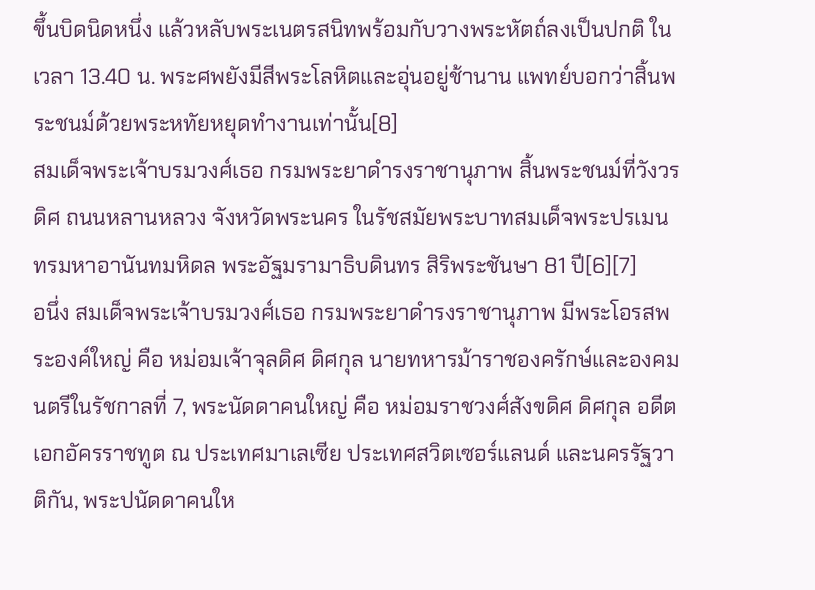ขึ้นบิดนิดหนึ่ง แล้วหลับพระเนตรสนิทพร้อมกับวางพระหัตถ์ลงเป็นปกติ ในเวลา 13.40 น. พระศพยังมีสีพระโลหิตและอุ่นอยู่ช้านาน แพทย์บอกว่าสิ้นพระชนม์ด้วยพระหทัยหยุดทำงานเท่านั้น[8]
สมเด็จพระเจ้าบรมวงศ์เธอ กรมพระยาดำรงราชานุภาพ สิ้นพระชนม์ที่วังวรดิศ ถนนหลานหลวง จังหวัดพระนคร ในรัชสมัยพระบาทสมเด็จพระปรเมนทรมหาอานันทมหิดล พระอัฐมรามาธิบดินทร สิริพระชันษา 81 ปี[6][7]
อนึ่ง สมเด็จพระเจ้าบรมวงศ์เธอ กรมพระยาดำรงราชานุภาพ มีพระโอรสพระองค์ใหญ่ คือ หม่อมเจ้าจุลดิศ ดิศกุล นายทหารม้าราชองครักษ์และองคมนตรีในรัชกาลที่ 7, พระนัดดาคนใหญ่ คือ หม่อมราชวงศ์สังขดิศ ดิศกุล อดีตเอกอัครราชทูต ณ ประเทศมาเลเซีย ประเทศสวิตเซอร์แลนด์ และนครรัฐวาติกัน, พระปนัดดาคนให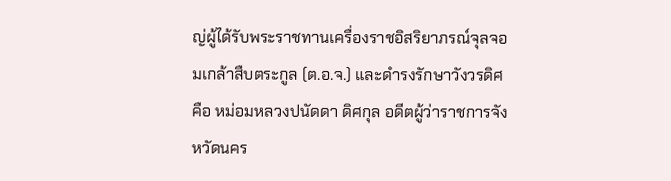ญ่ผู้ได้รับพระราชทานเครื่องราชอิสริยาภรณ์จุลจอมเกล้าสืบตระกูล (ต.อ.จ.) และดำรงรักษาวังวรดิศ คือ หม่อมหลวงปนัดดา ดิศกุล อดีตผู้ว่าราชการจังหวัดนคร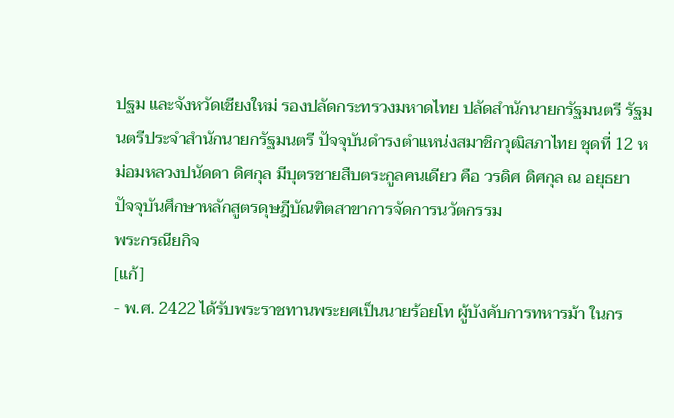ปฐม และจังหวัดเชียงใหม่ รองปลัดกระทรวงมหาดไทย ปลัดสำนักนายกรัฐมนตรี รัฐมนตรีประจำสำนักนายกรัฐมนตรี ปัจจุบันดำรงตำแหน่งสมาชิกวุฒิสภาไทย ชุดที่ 12 หม่อมหลวงปนัดดา ดิศกุล มีบุตรชายสืบตระกูลคนเดียว คือ วรดิศ ดิศกุล ณ อยุธยา ปัจจุบันศึกษาหลักสูตรดุษฎีบัณฑิตสาขาการจัดการนวัตกรรม
พระกรณียกิจ
[แก้]
- พ.ศ. 2422 ได้รับพระราชทานพระยศเป็นนายร้อยโท ผู้บังคับการทหารม้า ในกร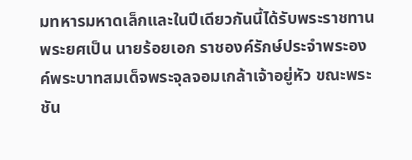มทหารมหาดเล็กและในปีเดียวกันนี้ได้รับพระราชทานพระยศเป็น นายร้อยเอก ราชองค์รักษ์ประจำพระองค์พระบาทสมเด็จพระจุลจอมเกล้าเจ้าอยู่หัว ขณะพระชัน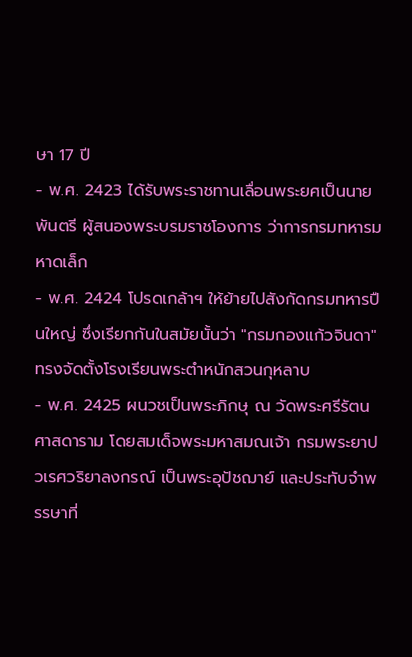ษา 17 ปี
- พ.ศ. 2423 ได้รับพระราชทานเลื่อนพระยศเป็นนายพันตรี ผู้สนองพระบรมราชโองการ ว่าการกรมทหารมหาดเล็ก
- พ.ศ. 2424 โปรดเกล้าฯ ให้ย้ายไปสังกัดกรมทหารปืนใหญ่ ซึ่งเรียกกันในสมัยนั้นว่า "กรมกองแก้วจินดา" ทรงจัดตั้งโรงเรียนพระตำหนักสวนกุหลาบ
- พ.ศ. 2425 ผนวชเป็นพระภิกษุ ณ วัดพระศรีรัตนศาสดาราม โดยสมเด็จพระมหาสมณเจ้า กรมพระยาปวเรศวริยาลงกรณ์ เป็นพระอุปัชฌาย์ และประทับจำพรรษาที่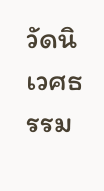วัดนิเวศธรรม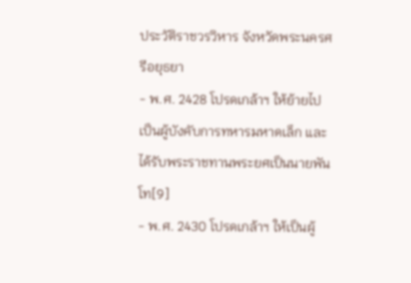ประวัติราชวรวิหาร จังหวัดพระนครศรีอยุธยา
- พ.ศ. 2428 โปรดเกล้าฯ ให้ย้ายไปเป็นผู้บังคับการทหารมหาดเล็ก และได้รับพระราชทานพระยศเป็นนายพันโท[9]
- พ.ศ. 2430 โปรดเกล้าฯ ให้เป็นผู้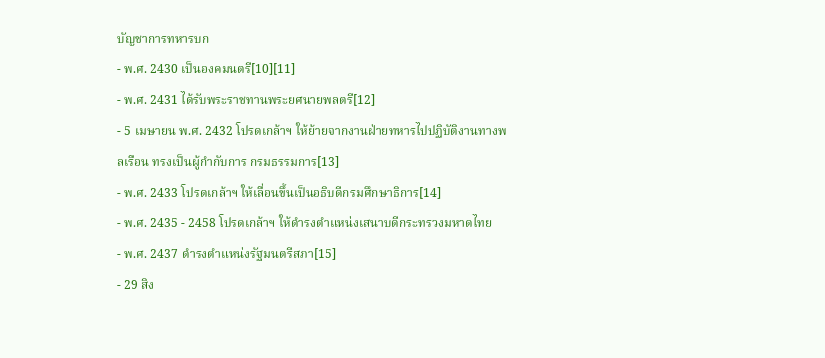บัญชาการทหารบก
- พ.ศ. 2430 เป็นองคมนตรี[10][11]
- พ.ศ. 2431 ได้รับพระราชทานพระยศนายพลตรี[12]
- 5 เมษายน พ.ศ. 2432 โปรดเกล้าฯ ให้ย้ายจากงานฝ่ายทหารไปปฏิบัติงานทางพลเรือน ทรงเป็นผู้กำกับการ กรมธรรมการ[13]
- พ.ศ. 2433 โปรดเกล้าฯ ให้เลื่อนขึ้นเป็นอธิบดีกรมศึกษาธิการ[14]
- พ.ศ. 2435 - 2458 โปรดเกล้าฯ ให้ดำรงตำแหน่งเสนาบดีกระทรวงมหาดไทย
- พ.ศ. 2437 ดำรงตำแหน่งรัฐมนตรีสภา[15]
- 29 สิง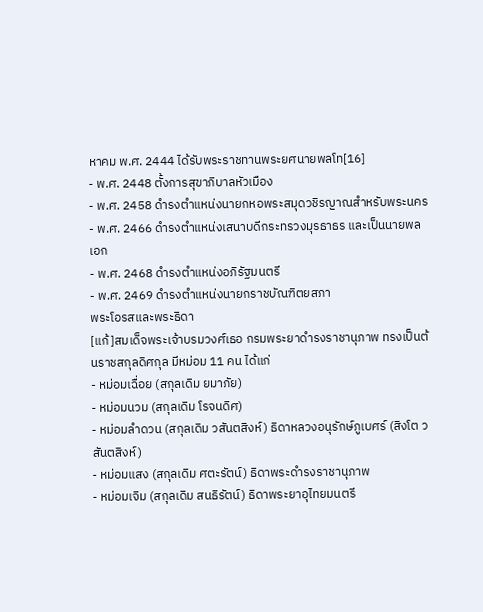หาคม พ.ศ. 2444 ได้รับพระราชทานพระยศนายพลโท[16]
- พ.ศ. 2448 ตั้งการสุขาภิบาลหัวเมือง
- พ.ศ. 2458 ดำรงตำแหน่งนายกหอพระสมุดวชิรญาณสำหรับพระนคร
- พ.ศ. 2466 ดำรงตำแหน่งเสนาบดีกระทรวงมุรธาธร และเป็นนายพลเอก
- พ.ศ. 2468 ดำรงตำแหน่งอภิรัฐมนตรี
- พ.ศ. 2469 ดำรงตำแหน่งนายกราชบัณฑิตยสภา
พระโอรสและพระธิดา
[แก้]สมเด็จพระเจ้าบรมวงศ์เธอ กรมพระยาดำรงราชานุภาพ ทรงเป็นต้นราชสกุลดิศกุล มีหม่อม 11 คน ได้แก่
- หม่อมเฉื่อย (สกุลเดิม ยมาภัย)
- หม่อมนวม (สกุลเดิม โรจนดิศ)
- หม่อมลำดวน (สกุลเดิม วสันตสิงห์) ธิดาหลวงอนุรักษ์ภูเบศร์ (สิงโต วสันตสิงห์)
- หม่อมแสง (สกุลเดิม ศตะรัตน์) ธิดาพระดำรงราชานุภาพ
- หม่อมเจิม (สกุลเดิม สนธิรัตน์) ธิดาพระยาอุไทยมนตรี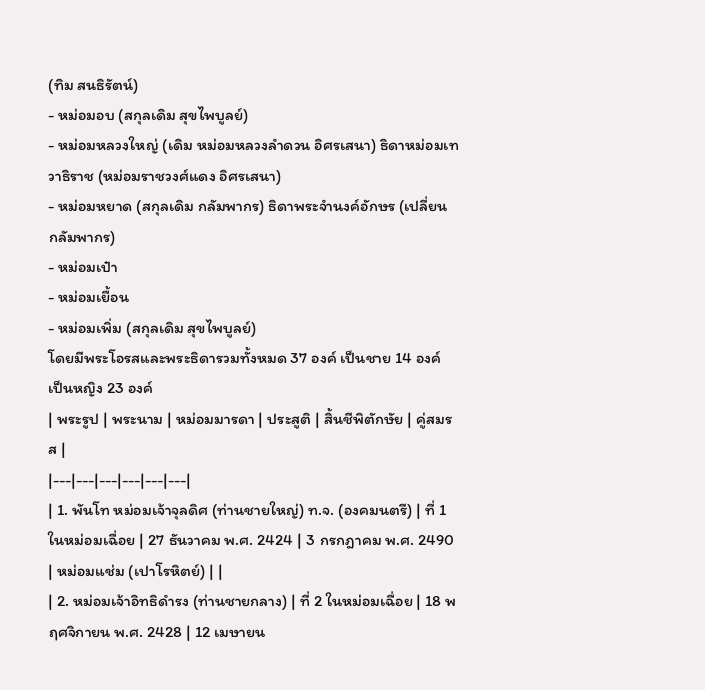(ทิม สนธิรัตน์)
- หม่อมอบ (สกุลเดิม สุขไพบูลย์)
- หม่อมหลวงใหญ่ (เดิม หม่อมหลวงลำดวน อิศรเสนา) ธิดาหม่อมเทวาธิราช (หม่อมราชวงศ์แดง อิศรเสนา)
- หม่อมหยาด (สกุลเดิม กลัมพากร) ธิดาพระจำนงค์อักษร (เปลี่ยน กลัมพากร)
- หม่อมเป๋า
- หม่อมเยื้อน
- หม่อมเพิ่ม (สกุลเดิม สุขไพบูลย์)
โดยมีพระโอรสและพระธิดารวมทั้งหมด 37 องค์ เป็นชาย 14 องค์ เป็นหญิง 23 องค์
| พระรูป | พระนาม | หม่อมมารดา | ประสูติ | สิ้นชีพิตักษัย | คู่สมรส |
|---|---|---|---|---|---|
| 1. พันโท หม่อมเจ้าจุลดิศ (ท่านชายใหญ่) ท.จ. (องคมนตรี) | ที่ 1 ในหม่อมเฉื่อย | 27 ธันวาคม พ.ศ. 2424 | 3 กรกฎาคม พ.ศ. 2490 | หม่อมแช่ม (เปาโรหิตย์) | |
| 2. หม่อมเจ้าอิทธิดำรง (ท่านชายกลาง) | ที่ 2 ในหม่อมเฉื่อย | 18 พฤศจิกายน พ.ศ. 2428 | 12 เมษายน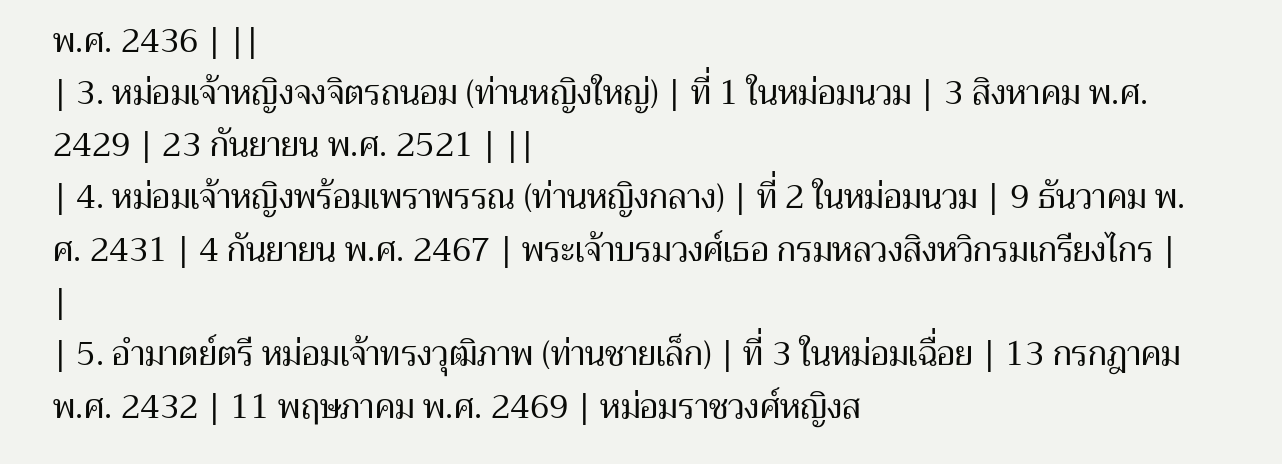พ.ศ. 2436 | ||
| 3. หม่อมเจ้าหญิงจงจิตรถนอม (ท่านหญิงใหญ่) | ที่ 1 ในหม่อมนวม | 3 สิงหาคม พ.ศ. 2429 | 23 กันยายน พ.ศ. 2521 | ||
| 4. หม่อมเจ้าหญิงพร้อมเพราพรรณ (ท่านหญิงกลาง) | ที่ 2 ในหม่อมนวม | 9 ธันวาคม พ.ศ. 2431 | 4 กันยายน พ.ศ. 2467 | พระเจ้าบรมวงศ์เธอ กรมหลวงสิงหวิกรมเกรียงไกร | |
| 5. อำมาตย์ตรี หม่อมเจ้าทรงวุฒิภาพ (ท่านชายเล็ก) | ที่ 3 ในหม่อมเฉื่อย | 13 กรกฎาคม พ.ศ. 2432 | 11 พฤษภาคม พ.ศ. 2469 | หม่อมราชวงศ์หญิงส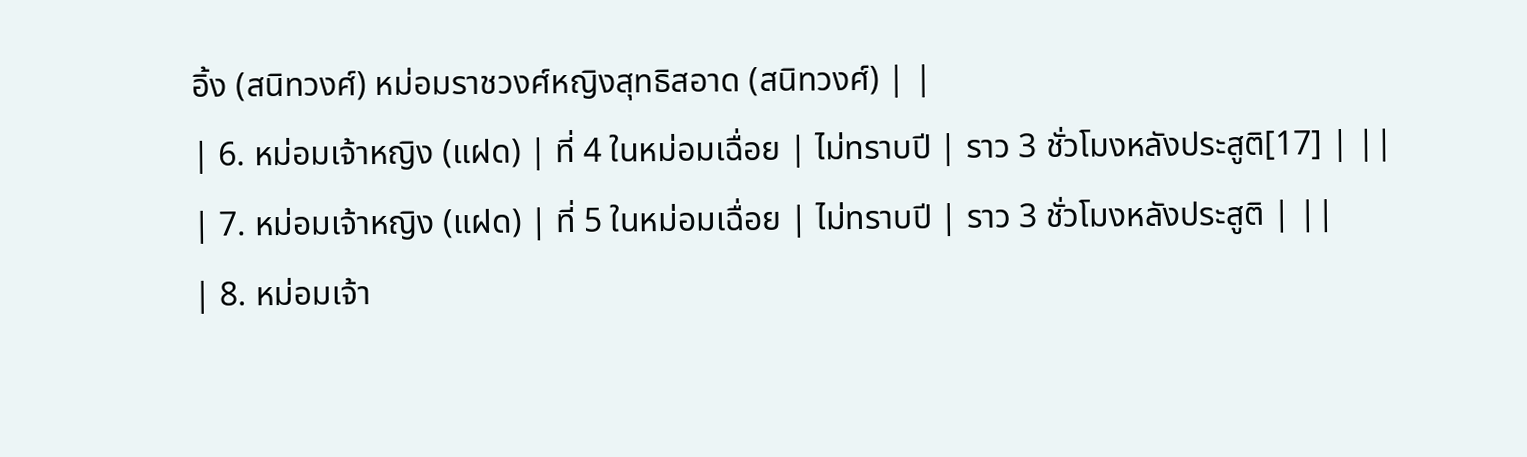อิ้ง (สนิทวงศ์) หม่อมราชวงศ์หญิงสุทธิสอาด (สนิทวงศ์) | |
| 6. หม่อมเจ้าหญิง (แฝด) | ที่ 4 ในหม่อมเฉื่อย | ไม่ทราบปี | ราว 3 ชั่วโมงหลังประสูติ[17] | ||
| 7. หม่อมเจ้าหญิง (แฝด) | ที่ 5 ในหม่อมเฉื่อย | ไม่ทราบปี | ราว 3 ชั่วโมงหลังประสูติ | ||
| 8. หม่อมเจ้า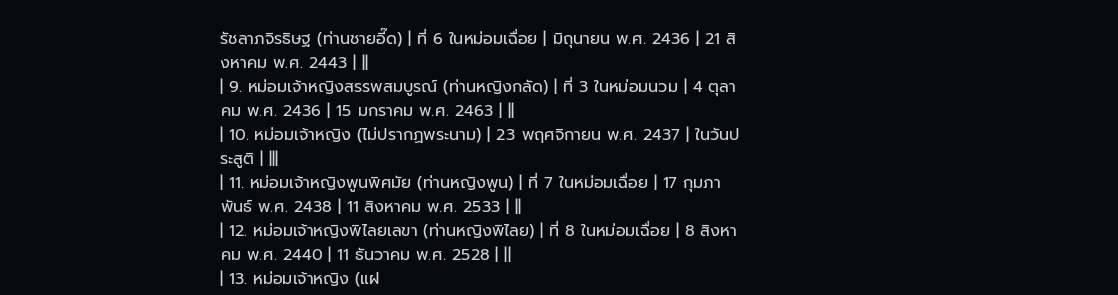รัชลาภจิรธิษฐ (ท่านชายอี๊ด) | ที่ 6 ในหม่อมเฉื่อย | มิถุนายน พ.ศ. 2436 | 21 สิงหาคม พ.ศ. 2443 | ||
| 9. หม่อมเจ้าหญิงสรรพสมบูรณ์ (ท่านหญิงกลัด) | ที่ 3 ในหม่อมนวม | 4 ตุลาคม พ.ศ. 2436 | 15 มกราคม พ.ศ. 2463 | ||
| 10. หม่อมเจ้าหญิง (ไม่ปรากฏพระนาม) | 23 พฤศจิกายน พ.ศ. 2437 | ในวันประสูติ | |||
| 11. หม่อมเจ้าหญิงพูนพิศมัย (ท่านหญิงพูน) | ที่ 7 ในหม่อมเฉื่อย | 17 กุมภาพันธ์ พ.ศ. 2438 | 11 สิงหาคม พ.ศ. 2533 | ||
| 12. หม่อมเจ้าหญิงพิไลยเลขา (ท่านหญิงพิไลย) | ที่ 8 ในหม่อมเฉื่อย | 8 สิงหาคม พ.ศ. 2440 | 11 ธันวาคม พ.ศ. 2528 | ||
| 13. หม่อมเจ้าหญิง (แฝ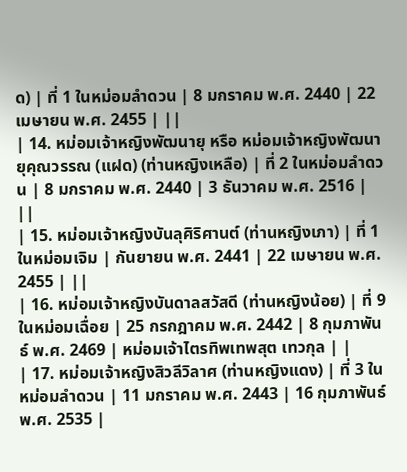ด) | ที่ 1 ในหม่อมลำดวน | 8 มกราคม พ.ศ. 2440 | 22 เมษายน พ.ศ. 2455 | ||
| 14. หม่อมเจ้าหญิงพัฒนายุ หรือ หม่อมเจ้าหญิงพัฒนายุคุณวรรณ (แฝด) (ท่านหญิงเหลือ) | ที่ 2 ในหม่อมลำดวน | 8 มกราคม พ.ศ. 2440 | 3 ธันวาคม พ.ศ. 2516 | ||
| 15. หม่อมเจ้าหญิงบันลุศิริศานต์ (ท่านหญิงเภา) | ที่ 1 ในหม่อมเจิม | กันยายน พ.ศ. 2441 | 22 เมษายน พ.ศ. 2455 | ||
| 16. หม่อมเจ้าหญิงบันดาลสวัสดี (ท่านหญิงน้อย) | ที่ 9 ในหม่อมเฉื่อย | 25 กรกฎาคม พ.ศ. 2442 | 8 กุมภาพันธ์ พ.ศ. 2469 | หม่อมเจ้าไตรทิพเทพสุต เทวกุล | |
| 17. หม่อมเจ้าหญิงสิวลีวิลาศ (ท่านหญิงแดง) | ที่ 3 ในหม่อมลำดวน | 11 มกราคม พ.ศ. 2443 | 16 กุมภาพันธ์ พ.ศ. 2535 |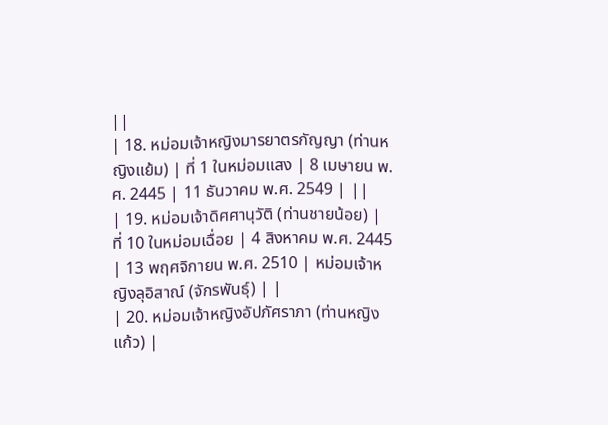||
| 18. หม่อมเจ้าหญิงมารยาตรกัญญา (ท่านหญิงแย้ม) | ที่ 1 ในหม่อมแสง | 8 เมษายน พ.ศ. 2445 | 11 ธันวาคม พ.ศ. 2549 | ||
| 19. หม่อมเจ้าดิศศานุวัติ (ท่านชายน้อย) | ที่ 10 ในหม่อมเฉื่อย | 4 สิงหาคม พ.ศ. 2445 | 13 พฤศจิกายน พ.ศ. 2510 | หม่อมเจ้าหญิงลุอิสาณ์ (จักรพันธุ์) | |
| 20. หม่อมเจ้าหญิงอัปภัศราภา (ท่านหญิงแก้ว) |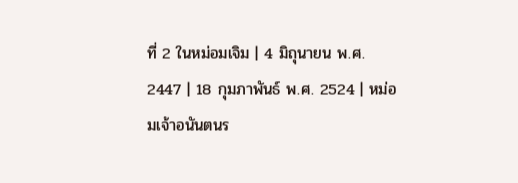ที่ 2 ในหม่อมเจิม | 4 มิถุนายน พ.ศ. 2447 | 18 กุมภาพันธ์ พ.ศ. 2524 | หม่อมเจ้าอนันตนร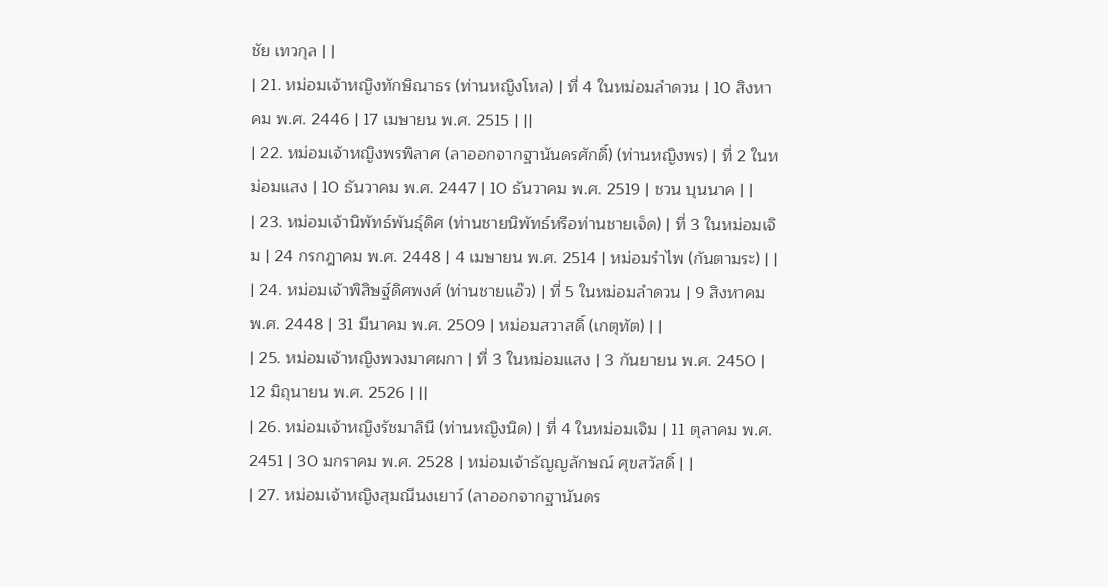ชัย เทวกุล | |
| 21. หม่อมเจ้าหญิงทักษิณาธร (ท่านหญิงโหล) | ที่ 4 ในหม่อมลำดวน | 10 สิงหาคม พ.ศ. 2446 | 17 เมษายน พ.ศ. 2515 | ||
| 22. หม่อมเจ้าหญิงพรพิลาศ (ลาออกจากฐานันดรศักดิ์) (ท่านหญิงพร) | ที่ 2 ในหม่อมแสง | 10 ธันวาคม พ.ศ. 2447 | 10 ธันวาคม พ.ศ. 2519 | ชวน บุนนาค | |
| 23. หม่อมเจ้านิพัทธ์พันธุ์ดิศ (ท่านชายนิพัทธ์หรือท่านชายเจ็ด) | ที่ 3 ในหม่อมเจิม | 24 กรกฎาคม พ.ศ. 2448 | 4 เมษายน พ.ศ. 2514 | หม่อมรำไพ (กันตามระ) | |
| 24. หม่อมเจ้าพิสิษฐ์ดิศพงศ์ (ท่านชายแอ๊ว) | ที่ 5 ในหม่อมลำดวน | 9 สิงหาคม พ.ศ. 2448 | 31 มีนาคม พ.ศ. 2509 | หม่อมสวาสดิ์ (เกตุทัต) | |
| 25. หม่อมเจ้าหญิงพวงมาศผกา | ที่ 3 ในหม่อมแสง | 3 กันยายน พ.ศ. 2450 | 12 มิถุนายน พ.ศ. 2526 | ||
| 26. หม่อมเจ้าหญิงรัชมาลินี (ท่านหญิงนิด) | ที่ 4 ในหม่อมเจิม | 11 ตุลาคม พ.ศ. 2451 | 30 มกราคม พ.ศ. 2528 | หม่อมเจ้าธัญญลักษณ์ ศุขสวัสดิ์ | |
| 27. หม่อมเจ้าหญิงสุมณีนงเยาว์ (ลาออกจากฐานันดร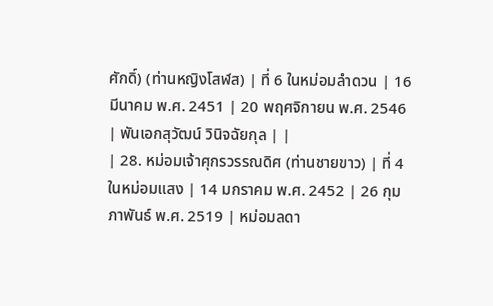ศักดิ์) (ท่านหญิงโสฬส) | ที่ 6 ในหม่อมลำดวน | 16 มีนาคม พ.ศ. 2451 | 20 พฤศจิกายน พ.ศ. 2546 | พันเอกสุวัฒน์ วินิจฉัยกุล | |
| 28. หม่อมเจ้าศุกรวรรณดิศ (ท่านชายขาว) | ที่ 4 ในหม่อมแสง | 14 มกราคม พ.ศ. 2452 | 26 กุมภาพันธ์ พ.ศ. 2519 | หม่อมลดา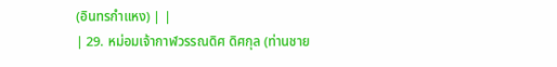(อินทรกำแหง) | |
| 29. หม่อมเจ้ากาฬวรรณดิศ ดิศกุล (ท่านชาย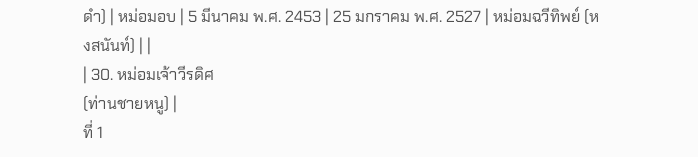ดำ) | หม่อมอบ | 5 มีนาคม พ.ศ. 2453 | 25 มกราคม พ.ศ. 2527 | หม่อมฉวีทิพย์ (หงสนันท์) | |
| 30. หม่อมเจ้าวีรดิศ
(ท่านชายหนู) |
ที่ 1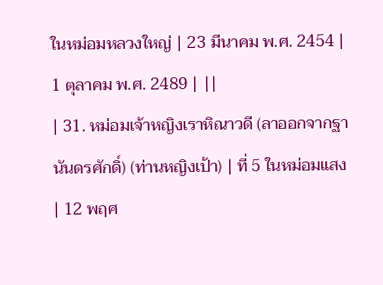ในหม่อมหลวงใหญ่ | 23 มีนาคม พ.ศ. 2454 | 1 ตุลาคม พ.ศ. 2489 | ||
| 31. หม่อมเจ้าหญิงเราหิณาวดี (ลาออกจากฐานันดรศักดิ์) (ท่านหญิงเป้า) | ที่ 5 ในหม่อมแสง | 12 พฤศ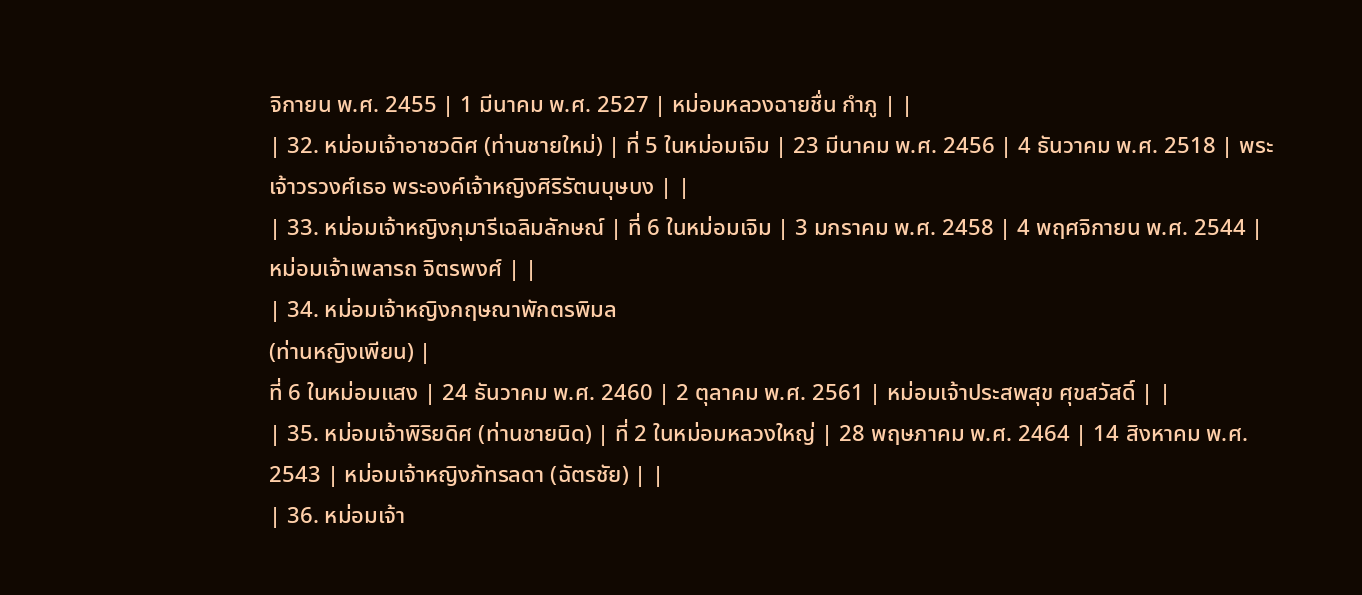จิกายน พ.ศ. 2455 | 1 มีนาคม พ.ศ. 2527 | หม่อมหลวงฉายชื่น กำภู | |
| 32. หม่อมเจ้าอาชวดิศ (ท่านชายใหม่) | ที่ 5 ในหม่อมเจิม | 23 มีนาคม พ.ศ. 2456 | 4 ธันวาคม พ.ศ. 2518 | พระเจ้าวรวงศ์เธอ พระองค์เจ้าหญิงศิริรัตนบุษบง | |
| 33. หม่อมเจ้าหญิงกุมารีเฉลิมลักษณ์ | ที่ 6 ในหม่อมเจิม | 3 มกราคม พ.ศ. 2458 | 4 พฤศจิกายน พ.ศ. 2544 | หม่อมเจ้าเพลารถ จิตรพงศ์ | |
| 34. หม่อมเจ้าหญิงกฤษณาพักตรพิมล
(ท่านหญิงเพียน) |
ที่ 6 ในหม่อมแสง | 24 ธันวาคม พ.ศ. 2460 | 2 ตุลาคม พ.ศ. 2561 | หม่อมเจ้าประสพสุข ศุขสวัสดิ์ | |
| 35. หม่อมเจ้าพิริยดิศ (ท่านชายนิด) | ที่ 2 ในหม่อมหลวงใหญ่ | 28 พฤษภาคม พ.ศ. 2464 | 14 สิงหาคม พ.ศ. 2543 | หม่อมเจ้าหญิงภัทรลดา (ฉัตรชัย) | |
| 36. หม่อมเจ้า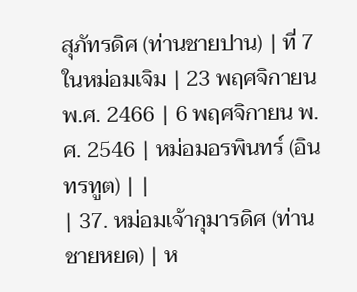สุภัทรดิศ (ท่านชายปาน) | ที่ 7 ในหม่อมเจิม | 23 พฤศจิกายน พ.ศ. 2466 | 6 พฤศจิกายน พ.ศ. 2546 | หม่อมอรพินทร์ (อินทรทูต) | |
| 37. หม่อมเจ้ากุมารดิศ (ท่านชายหยด) | ห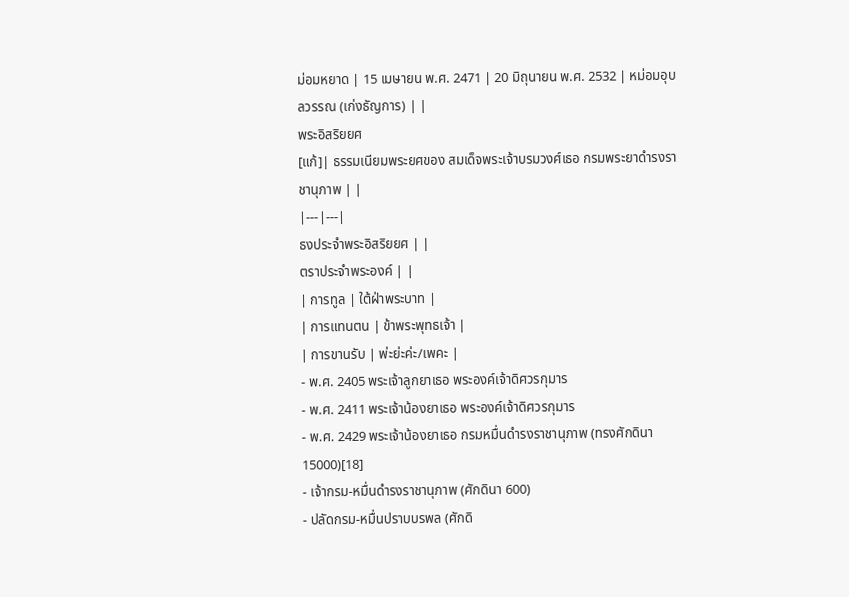ม่อมหยาด | 15 เมษายน พ.ศ. 2471 | 20 มิถุนายน พ.ศ. 2532 | หม่อมอุบลวรรณ (เก่งธัญการ) | |
พระอิสริยยศ
[แก้]| ธรรมเนียมพระยศของ สมเด็จพระเจ้าบรมวงศ์เธอ กรมพระยาดำรงราชานุภาพ | |
|---|---|
ธงประจำพระอิสริยยศ | |
ตราประจำพระองค์ | |
| การทูล | ใต้ฝ่าพระบาท |
| การแทนตน | ข้าพระพุทธเจ้า |
| การขานรับ | พ่ะย่ะค่ะ/เพคะ |
- พ.ศ. 2405 พระเจ้าลูกยาเธอ พระองค์เจ้าดิศวรกุมาร
- พ.ศ. 2411 พระเจ้าน้องยาเธอ พระองค์เจ้าดิศวรกุมาร
- พ.ศ. 2429 พระเจ้าน้องยาเธอ กรมหมื่นดำรงราชานุภาพ (ทรงศักดินา 15000)[18]
- เจ้ากรม-หมื่นดำรงราชานุภาพ (ศักดินา 600)
- ปลัดกรม-หมื่นปราบบรพล (ศักดิ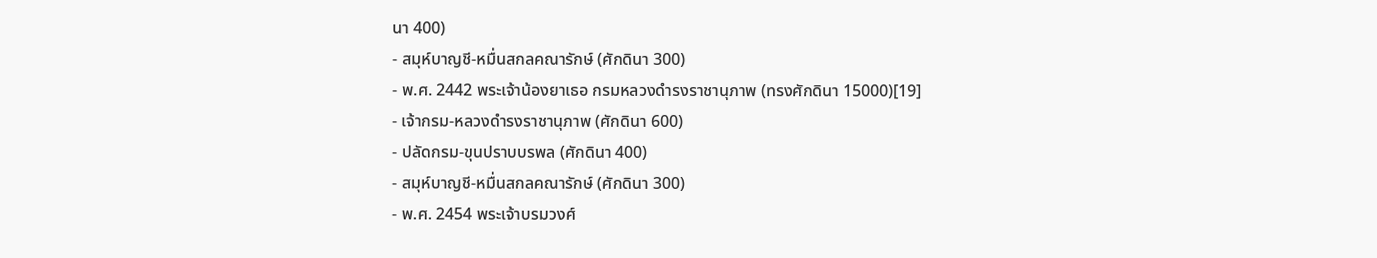นา 400)
- สมุห์บาญชี-หมื่นสกลคณารักษ์ (ศักดินา 300)
- พ.ศ. 2442 พระเจ้าน้องยาเธอ กรมหลวงดำรงราชานุภาพ (ทรงศักดินา 15000)[19]
- เจ้ากรม-หลวงดำรงราชานุภาพ (ศักดินา 600)
- ปลัดกรม-ขุนปราบบรพล (ศักดินา 400)
- สมุห์บาญชี-หมื่นสกลคณารักษ์ (ศักดินา 300)
- พ.ศ. 2454 พระเจ้าบรมวงศ์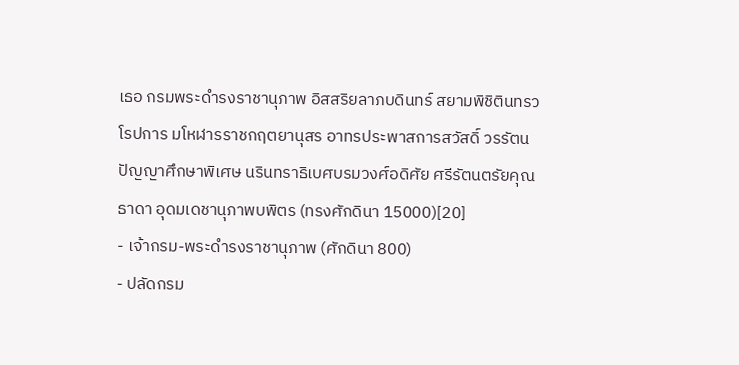เธอ กรมพระดำรงราชานุภาพ อิสสริยลาภบดินทร์ สยามพิชิตินทรวโรปการ มโหฬารราชกฤตยานุสร อาทรประพาสการสวัสดิ์ วรรัตนปัญญาศึกษาพิเศษ นรินทราธิเบศบรมวงศ์อดิศัย ศรีรัตนตรัยคุณธาดา อุดมเดชานุภาพบพิตร (ทรงศักดินา 15000)[20]
- เจ้ากรม-พระดำรงราชานุภาพ (ศักดินา 800)
- ปลัดกรม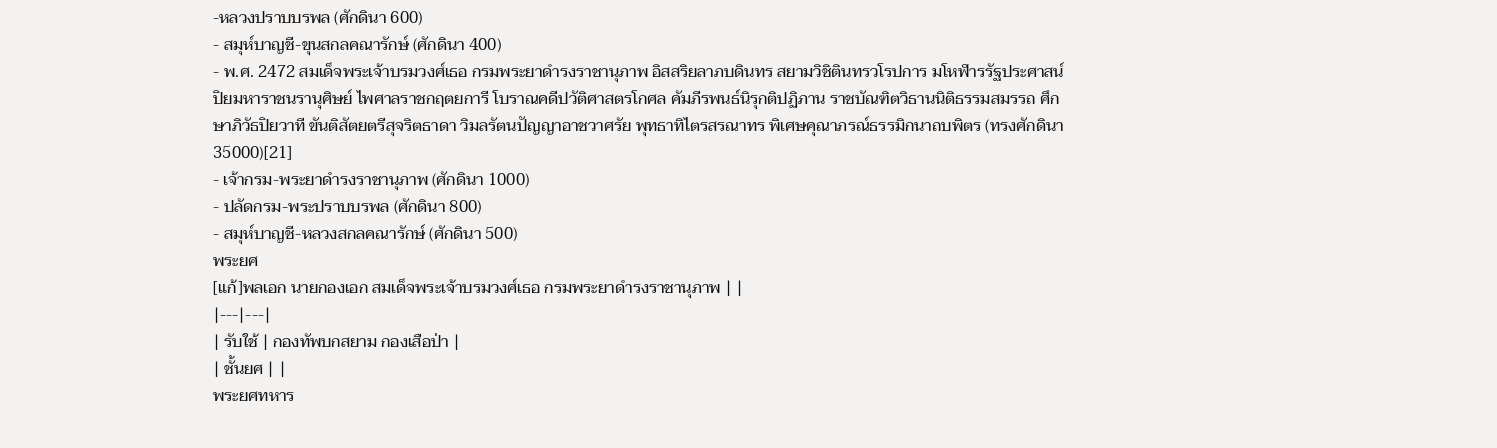-หลวงปราบบรพล (ศักดินา 600)
- สมุห์บาญชี-ขุนสกลคณารักษ์ (ศักดินา 400)
- พ.ศ. 2472 สมเด็จพระเจ้าบรมวงศ์เธอ กรมพระยาดำรงราชานุภาพ อิสสริยลาภบดินทร สยามวิชิตินทรวโรปการ มโหฬารรัฐประศาสน์ ปิยมหาราชนรานุศิษย์ ไพศาลราชกฤตยการี โบราณคดีปวัติศาสตรโกศล คัมภีรพนธ์นิรุกติปฏิภาน ราชบัณฑิตวิธานนิติธรรมสมรรถ ศึกษาภิวัธปิยวาที ขันติสัตยตรีสุจริตธาดา วิมลรัตนปัญญาอาชวาศรัย พุทธาทิไตรสรณาทร พิเศษคุณาภรณ์ธรรมิกนาถบพิตร (ทรงศักดินา 35000)[21]
- เจ้ากรม-พระยาดำรงราชานุภาพ (ศักดินา 1000)
- ปลัดกรม-พระปราบบรพล (ศักดินา 800)
- สมุห์บาญชี-หลวงสกลคณารักษ์ (ศักดินา 500)
พระยศ
[แก้]พลเอก นายกองเอก สมเด็จพระเจ้าบรมวงศ์เธอ กรมพระยาดำรงราชานุภาพ | |
|---|---|
| รับใช้ | กองทัพบกสยาม กองเสือป่า |
| ชั้นยศ | |
พระยศทหาร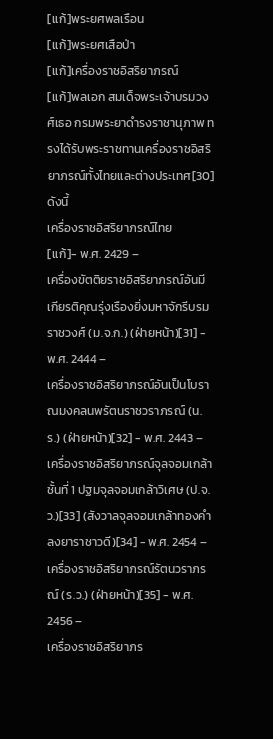[แก้]พระยศพลเรือน
[แก้]พระยศเสือป่า
[แก้]เครื่องราชอิสริยาภรณ์
[แก้]พลเอก สมเด็จพระเจ้าบรมวงศ์เธอ กรมพระยาดำรงราชานุภาพ ทรงได้รับพระราชทานเครื่องราชอิสริยาภรณ์ทั้งไทยและต่างประเทศ[30] ดังนี้
เครื่องราชอิสริยาภรณ์ไทย
[แก้]- พ.ศ. 2429 –
เครื่องขัตติยราชอิสริยาภรณ์อันมีเกียรติคุณรุ่งเรืองยิ่งมหาจักรีบรมราชวงศ์ (ม.จ.ก.) (ฝ่ายหน้า)[31] - พ.ศ. 2444 –
เครื่องราชอิสริยาภรณ์อันเป็นโบราณมงคลนพรัตนราชวราภรณ์ (น.ร.) (ฝ่ายหน้า)[32] - พ.ศ. 2443 –
เครื่องราชอิสริยาภรณ์จุลจอมเกล้า ชั้นที่ 1 ปฐมจุลจอมเกล้าวิเศษ (ป.จ.ว.)[33] (สังวาลจุลจอมเกล้าทองคำลงยาราชาวดี)[34] - พ.ศ. 2454 –
เครื่องราชอิสริยาภรณ์รัตนวราภรณ์ (ร.ว.) (ฝ่ายหน้า)[35] - พ.ศ. 2456 –
เครื่องราชอิสริยาภร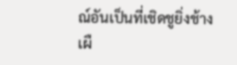ณ์อันเป็นที่เชิดชูยิ่งช้างเผื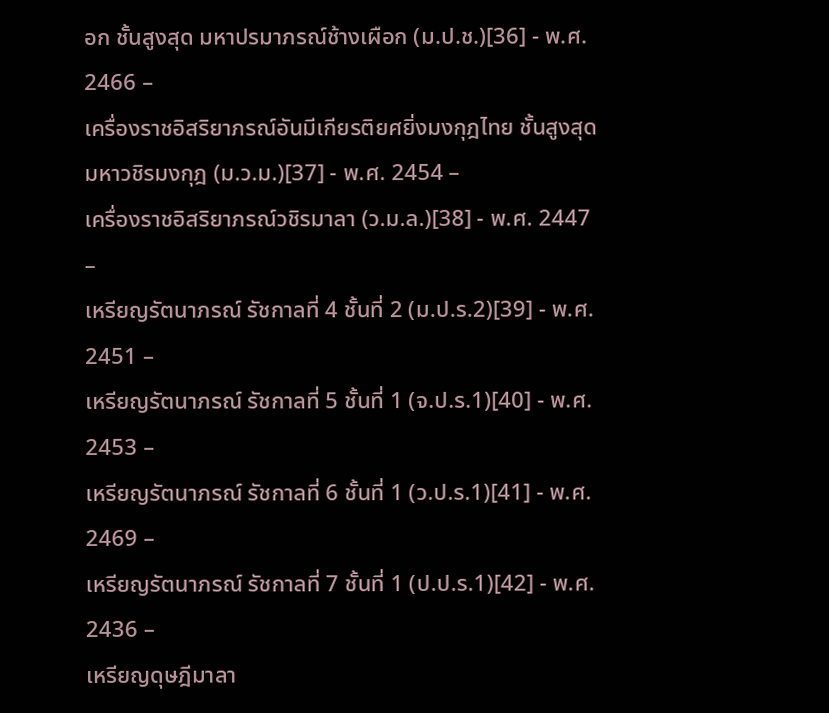อก ชั้นสูงสุด มหาปรมาภรณ์ช้างเผือก (ม.ป.ช.)[36] - พ.ศ. 2466 –
เครื่องราชอิสริยาภรณ์อันมีเกียรติยศยิ่งมงกุฎไทย ชั้นสูงสุด มหาวชิรมงกุฎ (ม.ว.ม.)[37] - พ.ศ. 2454 –
เครื่องราชอิสริยาภรณ์วชิรมาลา (ว.ม.ล.)[38] - พ.ศ. 2447 –
เหรียญรัตนาภรณ์ รัชกาลที่ 4 ชั้นที่ 2 (ม.ป.ร.2)[39] - พ.ศ. 2451 –
เหรียญรัตนาภรณ์ รัชกาลที่ 5 ชั้นที่ 1 (จ.ป.ร.1)[40] - พ.ศ. 2453 –
เหรียญรัตนาภรณ์ รัชกาลที่ 6 ชั้นที่ 1 (ว.ป.ร.1)[41] - พ.ศ. 2469 –
เหรียญรัตนาภรณ์ รัชกาลที่ 7 ชั้นที่ 1 (ป.ป.ร.1)[42] - พ.ศ. 2436 –
เหรียญดุษฎีมาลา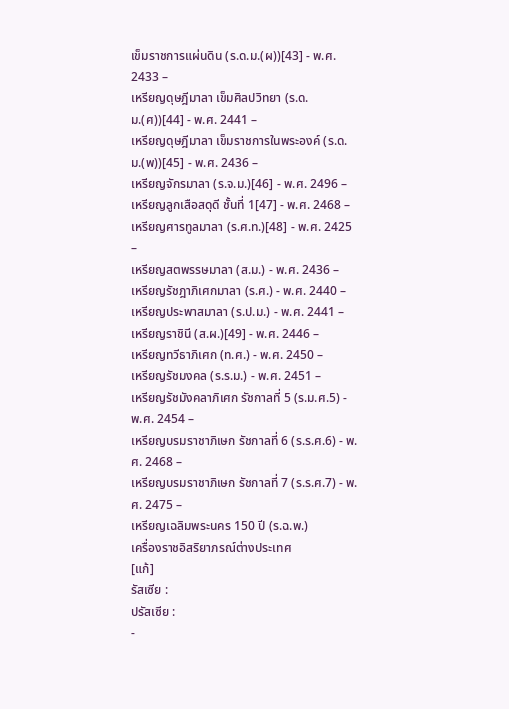เข็มราชการแผ่นดิน (ร.ด.ม.(ผ))[43] - พ.ศ. 2433 –
เหรียญดุษฎีมาลา เข็มศิลปวิทยา (ร.ด.ม.(ศ))[44] - พ.ศ. 2441 –
เหรียญดุษฎีมาลา เข็มราชการในพระองค์ (ร.ด.ม.(พ))[45] - พ.ศ. 2436 –
เหรียญจักรมาลา (ร.จ.ม.)[46] - พ.ศ. 2496 –
เหรียญลูกเสือสดุดี ชั้นที่ 1[47] - พ.ศ. 2468 –
เหรียญศารทูลมาลา (ร.ศ.ท.)[48] - พ.ศ. 2425 –
เหรียญสตพรรษมาลา (ส.ม.) - พ.ศ. 2436 –
เหรียญรัชฎาภิเศกมาลา (ร.ศ.) - พ.ศ. 2440 –
เหรียญประพาสมาลา (ร.ป.ม.) - พ.ศ. 2441 –
เหรียญราชินี (ส.ผ.)[49] - พ.ศ. 2446 –
เหรียญทวีธาภิเศก (ท.ศ.) - พ.ศ. 2450 –
เหรียญรัชมงคล (ร.ร.ม.) - พ.ศ. 2451 –
เหรียญรัชมังคลาภิเศก รัชกาลที่ 5 (ร.ม.ศ.5) - พ.ศ. 2454 –
เหรียญบรมราชาภิเษก รัชกาลที่ 6 (ร.ร.ศ.6) - พ.ศ. 2468 –
เหรียญบรมราชาภิเษก รัชกาลที่ 7 (ร.ร.ศ.7) - พ.ศ. 2475 –
เหรียญเฉลิมพระนคร 150 ปี (ร.ฉ.พ.)
เครื่องราชอิสริยาภรณ์ต่างประเทศ
[แก้]
รัสเซีย :
ปรัสเซีย :
-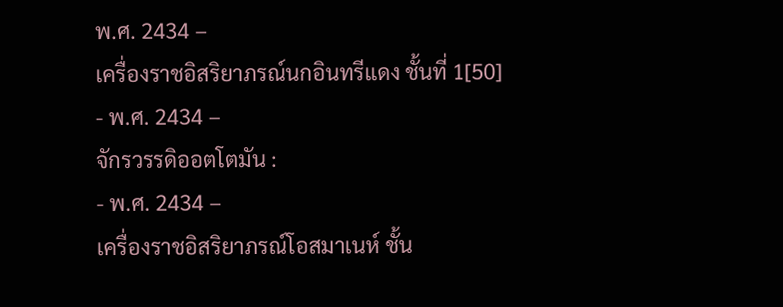พ.ศ. 2434 –
เครื่องราชอิสริยาภรณ์นกอินทรีแดง ชั้นที่ 1[50]
- พ.ศ. 2434 –
จักรวรรดิออตโตมัน :
- พ.ศ. 2434 –
เครื่องราชอิสริยาภรณ์โอสมาเนห์ ชั้น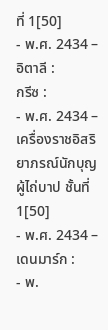ที่ 1[50]
- พ.ศ. 2434 –
อิตาลี :
กรีซ :
- พ.ศ. 2434 –
เครื่องราชอิสริยาภรณ์นักบุญผู้ไถ่บาป ชั้นที่ 1[50]
- พ.ศ. 2434 –
เดนมาร์ก :
- พ.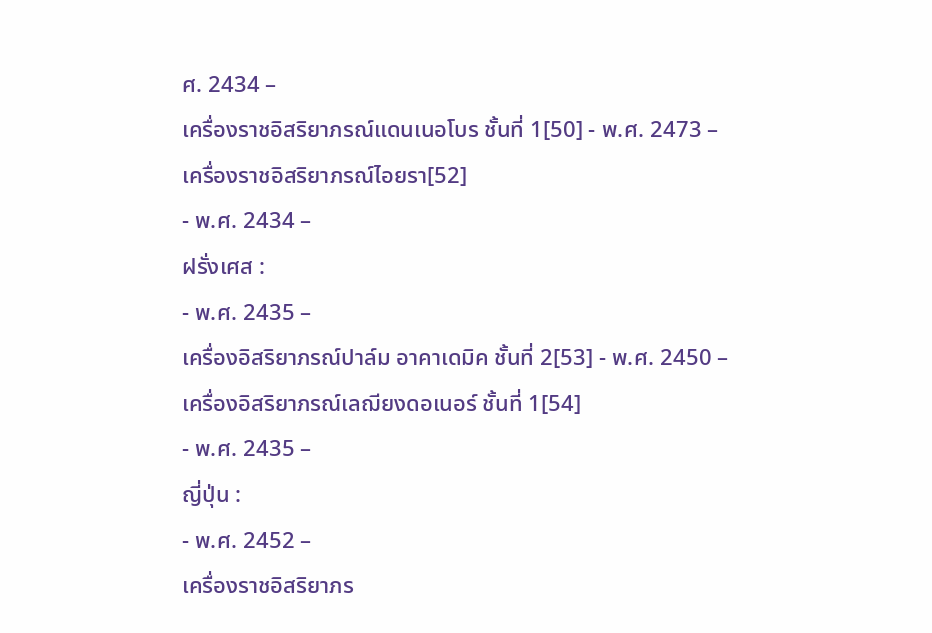ศ. 2434 –
เครื่องราชอิสริยาภรณ์แดนเนอโบร ชั้นที่ 1[50] - พ.ศ. 2473 –
เครื่องราชอิสริยาภรณ์ไอยรา[52]
- พ.ศ. 2434 –
ฝรั่งเศส :
- พ.ศ. 2435 –
เครื่องอิสริยาภรณ์ปาล์ม อาคาเดมิค ชั้นที่ 2[53] - พ.ศ. 2450 –
เครื่องอิสริยาภรณ์เลฌียงดอเนอร์ ชั้นที่ 1[54]
- พ.ศ. 2435 –
ญี่ปุ่น :
- พ.ศ. 2452 –
เครื่องราชอิสริยาภร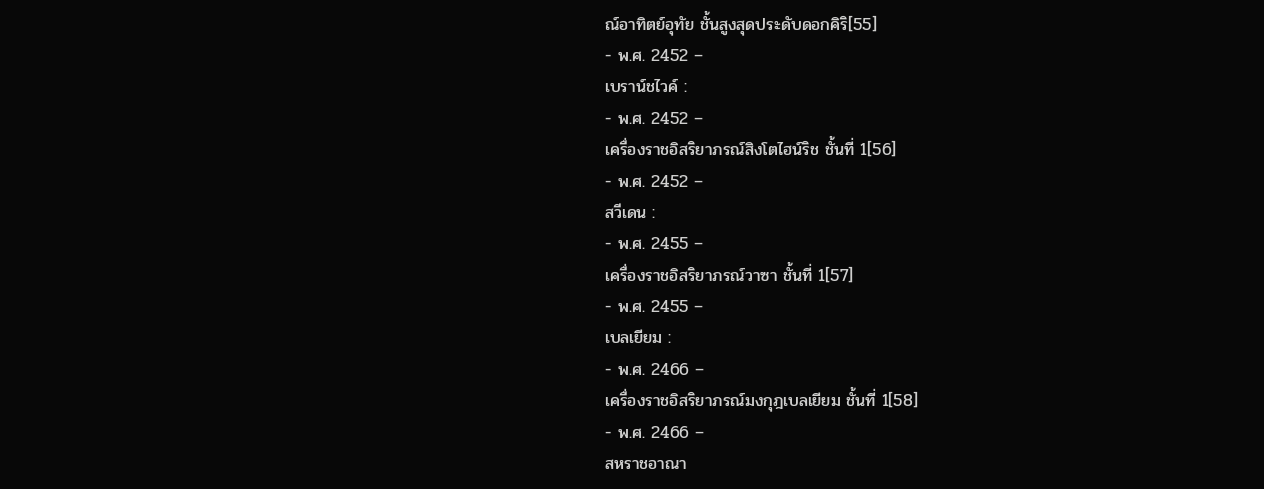ณ์อาทิตย์อุทัย ชั้นสูงสุดประดับดอกคิริ[55]
- พ.ศ. 2452 –
เบราน์ชไวค์ :
- พ.ศ. 2452 –
เครื่องราชอิสริยาภรณ์สิงโตไฮน์ริช ชั้นที่ 1[56]
- พ.ศ. 2452 –
สวีเดน :
- พ.ศ. 2455 –
เครื่องราชอิสริยาภรณ์วาซา ชั้นที่ 1[57]
- พ.ศ. 2455 –
เบลเยียม :
- พ.ศ. 2466 –
เครื่องราชอิสริยาภรณ์มงกุฎเบลเยียม ชั้นที่ 1[58]
- พ.ศ. 2466 –
สหราชอาณา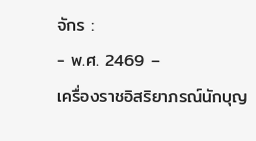จักร :
- พ.ศ. 2469 –
เครื่องราชอิสริยาภรณ์นักบุญ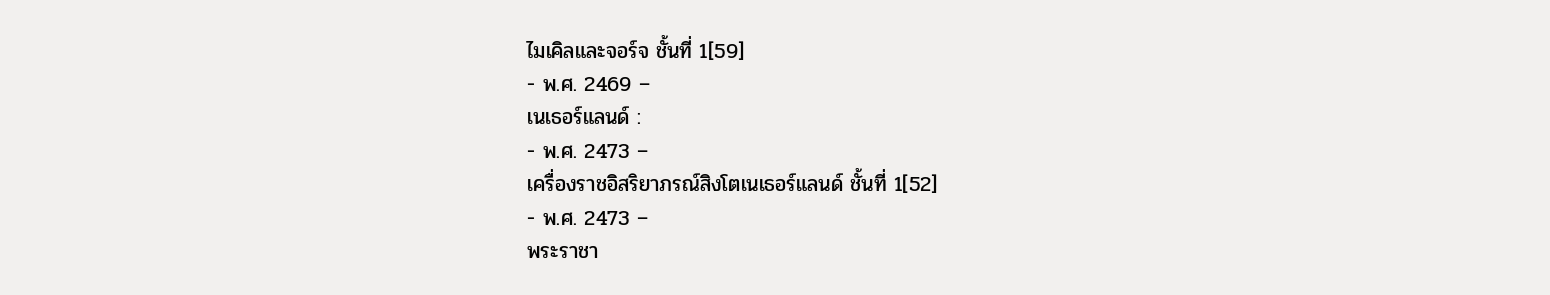ไมเคิลและจอร์จ ชั้นที่ 1[59]
- พ.ศ. 2469 –
เนเธอร์แลนด์ :
- พ.ศ. 2473 –
เครื่องราชอิสริยาภรณ์สิงโตเนเธอร์แลนด์ ชั้นที่ 1[52]
- พ.ศ. 2473 –
พระราชา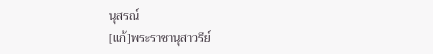นุสรณ์
[แก้]พระราชานุสาวรีย์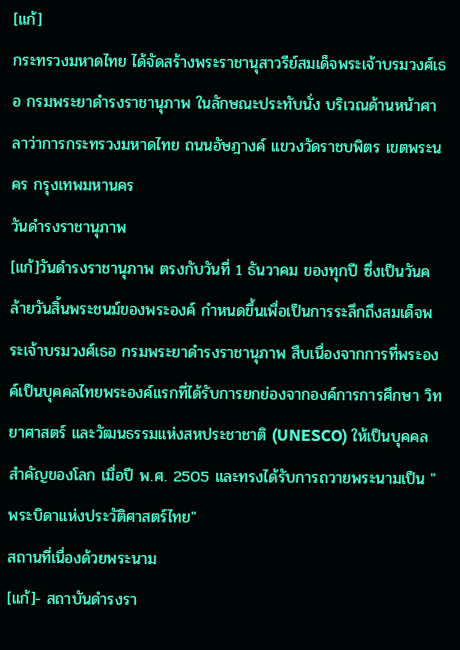[แก้]
กระทรวงมหาดไทย ได้จัดสร้างพระราชานุสาวรีย์สมเด็จพระเจ้าบรมวงศ์เธอ กรมพระยาดำรงราชานุภาพ ในลักษณะประทับนั่ง บริเวณด้านหน้าศาลาว่าการกระทรวงมหาดไทย ถนนอัษฎางค์ แขวงวัดราชบพิตร เขตพระนคร กรุงเทพมหานคร
วันดำรงราชานุภาพ
[แก้]วันดำรงราชานุภาพ ตรงกับวันที่ 1 ธันวาคม ของทุกปี ซึ่งเป็นวันคล้ายวันสิ้นพระชนม์ของพระองค์ กำหนดขึ้นเพื่อเป็นการระลึกถึงสมเด็จพระเจ้าบรมวงศ์เธอ กรมพระยาดำรงราชานุภาพ สืบเนื่องจากการที่พระองค์เป็นบุคคลไทยพระองค์แรกที่ได้รับการยกย่องจากองค์การการศึกษา วิทยาศาสตร์ และวัฒนธรรมแห่งสหประชาชาติ (UNESCO) ให้เป็นบุคคลสำคัญของโลก เมื่อปี พ.ศ. 2505 และทรงได้รับการถวายพระนามเป็น "พระบิดาแห่งประวัติศาสตร์ไทย"
สถานที่เนื่องด้วยพระนาม
[แก้]- สถาบันดำรงรา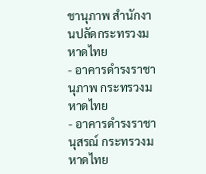ชานุภาพ สำนักงานปลัดกระทรวงมหาดไทย
- อาคารดำรงราชานุภาพ กระทรวงมหาดไทย
- อาคารดำรงราชานุสรณ์ กระทรวงมหาดไทย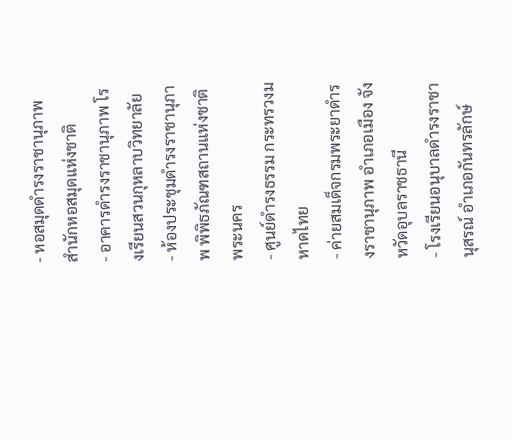- หอสมุดดำรงราชานุภาพ สำนักหอสมุดแห่งชาติ
- อาคารดำรงราชานุภาพ โรงเรียนสวนกุหลาบวิทยาลัย
- ห้องประชุมดำรงราชานุภาพ พิพิธภัณฑสถานแห่งชาติ พระนคร
- ศูนย์ดำรงธรรม กระทรวงมหาดไทย
- ค่ายสมเด็จกรมพระยาดำรงราชานุภาพ อำเภอเมือง จังหวัดอุบลราชธานี
- โรงเรียนอนุบาลดำรงราชานุสรณ์ อำเภอกันทรลักษ์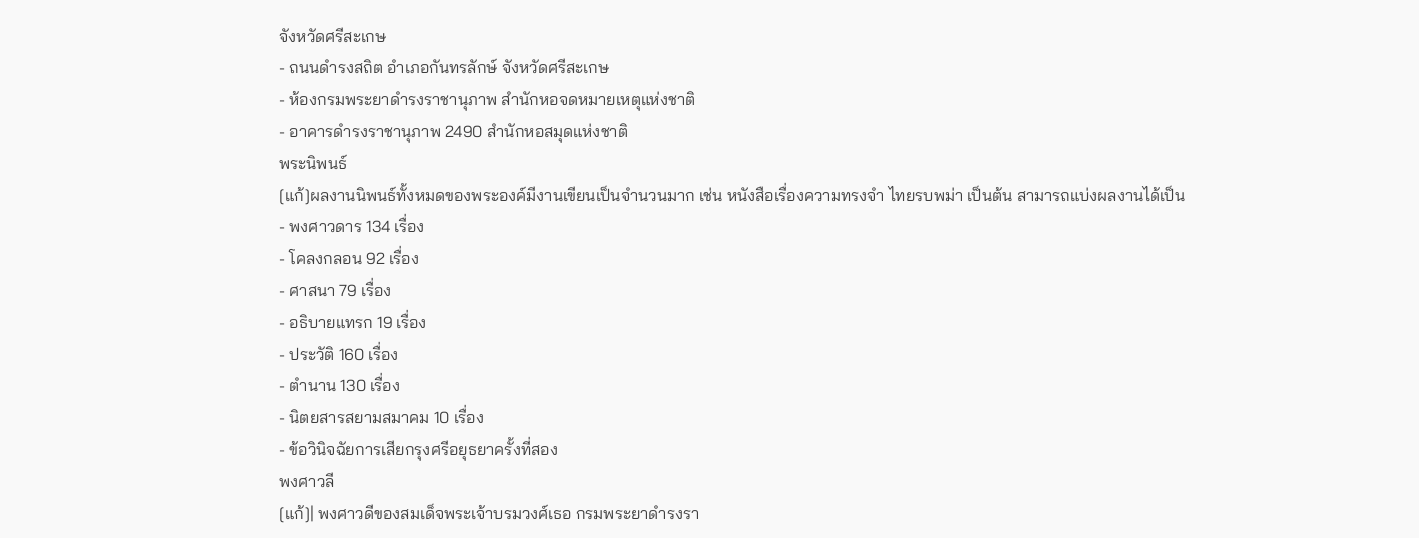จังหวัดศรีสะเกษ
- ถนนดำรงสถิต อำเภอกันทรลักษ์ จังหวัดศรีสะเกษ
- ห้องกรมพระยาดำรงราชานุภาพ สำนักหอจดหมายเหตุแห่งชาติ
- อาคารดำรงราชานุภาพ 2490 สำนักหอสมุดแห่งชาติ
พระนิพนธ์
[แก้]ผลงานนิพนธ์ทั้งหมดของพระองค์มีงานเขียนเป็นจำนวนมาก เช่น หนังสือเรื่องความทรงจำ ไทยรบพม่า เป็นต้น สามารถแบ่งผลงานได้เป็น
- พงศาวดาร 134 เรื่อง
- โคลงกลอน 92 เรื่อง
- ศาสนา 79 เรื่อง
- อธิบายแทรก 19 เรื่อง
- ประวัติ 160 เรื่อง
- ตำนาน 130 เรื่อง
- นิตยสารสยามสมาคม 10 เรื่อง
- ข้อวินิจฉัยการเสียกรุงศรีอยุธยาครั้งที่สอง
พงศาวลี
[แก้]| พงศาวดีของสมเด็จพระเจ้าบรมวงศ์เธอ กรมพระยาดำรงรา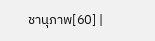ชานุภาพ[60] |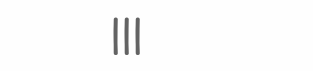|||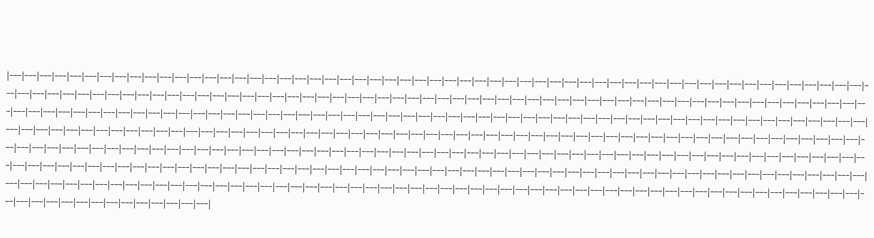|---|---|---|---|---|---|---|---|---|---|---|---|---|---|---|---|---|---|---|---|---|---|---|---|---|---|---|---|---|---|---|---|---|---|---|---|---|---|---|---|---|---|---|---|---|---|---|---|---|---|---|---|---|---|---|---|---|---|---|---|---|---|---|---|---|---|---|---|---|---|---|---|---|---|---|---|---|---|---|---|---|---|---|---|---|---|---|---|---|---|---|---|---|---|---|---|---|---|---|---|---|---|---|---|---|---|---|---|---|---|---|---|---|---|---|---|---|---|---|---|---|---|---|---|---|---|---|---|---|---|---|---|---|---|---|---|---|---|---|---|---|---|---|---|---|---|---|---|---|---|---|---|---|---|---|---|---|---|---|---|---|---|---|---|---|---|---|---|---|---|---|---|---|---|---|---|---|---|---|---|---|---|---|---|---|---|---|---|---|---|---|---|---|---|---|---|---|---|---|---|---|---|---|---|---|---|---|---|---|---|---|---|---|---|---|---|---|---|---|---|---|---|---|---|---|---|---|---|---|---|---|---|---|---|---|---|---|---|---|---|---|---|---|---|---|---|---|---|---|---|---|---|---|---|---|---|---|---|---|---|---|---|---|---|---|---|---|---|---|---|---|---|---|---|---|---|---|---|---|---|---|---|---|---|---|---|---|---|---|---|---|---|---|---|---|---|---|---|---|---|---|---|---|---|---|---|---|---|---|---|---|---|---|---|---|---|---|---|---|---|---|---|---|---|---|---|---|---|---|---|---|---|---|---|---|---|---|---|---|---|---|---|---|---|---|---|---|---|---|---|---|---|---|---|---|---|---|---|---|---|---|---|---|---|---|---|---|---|---|---|---|---|---|---|---|---|---|---|---|---|---|---|---|---|---|---|---|---|---|---|---|---|---|---|---|---|---|---|---|---|---|---|---|---|---|---|---|---|---|---|---|---|---|---|---|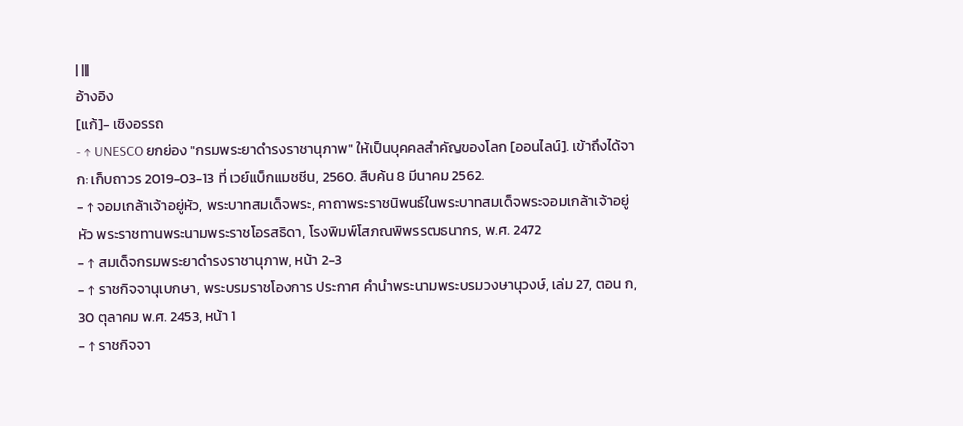| |||
อ้างอิง
[แก้]- เชิงอรรถ
- ↑ UNESCO ยกย่อง "กรมพระยาดำรงราชานุภาพ" ให้เป็นบุคคลสำคัญของโลก [ออนไลน์]. เข้าถึงได้จาก: เก็บถาวร 2019-03-13 ที่ เวย์แบ็กแมชชีน, 2560. สืบค้น 8 มีนาคม 2562.
- ↑ จอมเกล้าเจ้าอยู่หัว, พระบาทสมเด็จพระ, คาถาพระราชนิพนธ์ในพระบาทสมเด็จพระจอมเกล้าเจ้าอยู่หัว พระราชทานพระนามพระราชโอรสธิดา, โรงพิมพ์โสภณพิพรรฒธนากร, พ.ศ. 2472
- ↑ สมเด็จกรมพระยาดำรงราชานุภาพ, หน้า 2-3
- ↑ ราชกิจจานุเบกษา, พระบรมราชโองการ ประกาศ คำนำพระนามพระบรมวงษานุวงษ์, เล่ม 27, ตอน ก, 30 ตุลาคม พ.ศ. 2453, หน้า 1
- ↑ ราชกิจจา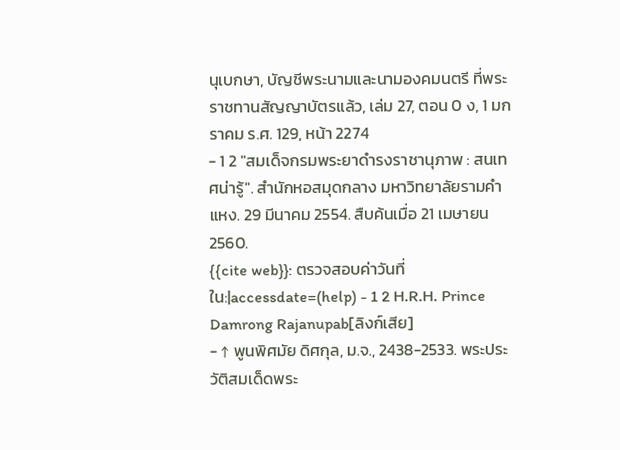นุเบกษา, บัญชีพระนามและนามองคมนตรี ที่พระราชทานสัญญาบัตรแล้ว, เล่ม 27, ตอน 0 ง, 1 มกราคม ร.ศ. 129, หน้า 2274
- 1 2 "สมเด็จกรมพระยาดำรงราชานุภาพ : สนเทศน่ารู้". สำนักหอสมุดกลาง มหาวิทยาลัยรามคำแหง. 29 มีนาคม 2554. สืบค้นเมื่อ 21 เมษายน 2560.
{{cite web}}: ตรวจสอบค่าวันที่ใน:|accessdate=(help) - 1 2 H.R.H. Prince Damrong Rajanupab[ลิงก์เสีย]
- ↑ พูนพิศมัย ดิศกุล, ม.จ., 2438-2533. พระประวัติสมเด็ดพระ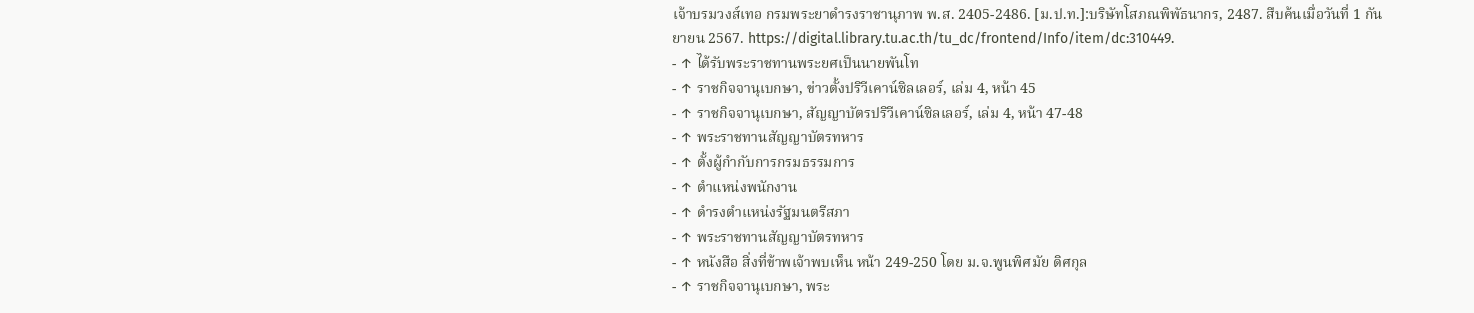เจ้าบรมวงส์เทอ กรมพระยาดำรงราชานุภาพ พ.ส. 2405-2486. [ม.ป.ท.]:บริษัทโสภณพิพัธนากร, 2487. สืบค้นเมื่อวันที่ 1 กันยายน 2567. https://digital.library.tu.ac.th/tu_dc/frontend/Info/item/dc:310449.
- ↑ ได้รับพระราชทานพระยศเป็นนายพันโท
- ↑ ราชกิจจานุเบกษา, ข่าวตั้งปริวีเคาน์ซิลเลอร์, เล่ม 4, หน้า 45
- ↑ ราชกิจจานุเบกษา, สัญญาบัตรปริวีเคาน์ซิลเลอร์, เล่ม 4, หน้า 47-48
- ↑ พระราชทานสัญญาบัตรทหาร
- ↑ ตั้งผู้กำกับการกรมธรรมการ
- ↑ ตำแหน่งพนักงาน
- ↑ ดำรงตำแหน่งรัฐมนตรีสภา
- ↑ พระราชทานสัญญาบัตรทหาร
- ↑ หนังสือ สิ่งที่ข้าพเจ้าพบเห็น หน้า 249-250 โดย ม.จ.พูนพิศมัย ดิศกุล
- ↑ ราชกิจจานุเบกษา, พระ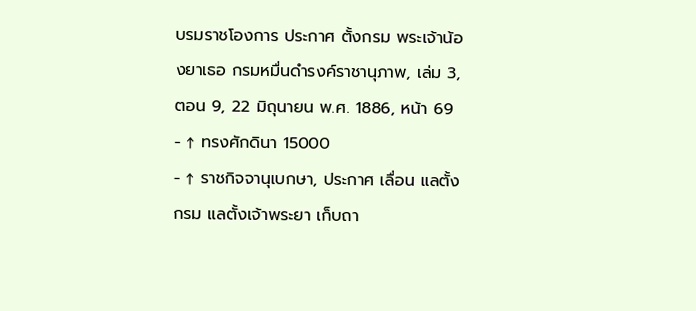บรมราชโองการ ประกาศ ตั้งกรม พระเจ้าน้องยาเธอ กรมหมื่นดำรงค์ราชานุภาพ, เล่ม 3, ตอน 9, 22 มิถุนายน พ.ศ. 1886, หน้า 69
- ↑ ทรงศักดินา 15000
- ↑ ราชกิจจานุเบกษา, ประกาศ เลื่อน แลตั้งกรม แลตั้งเจ้าพระยา เก็บถา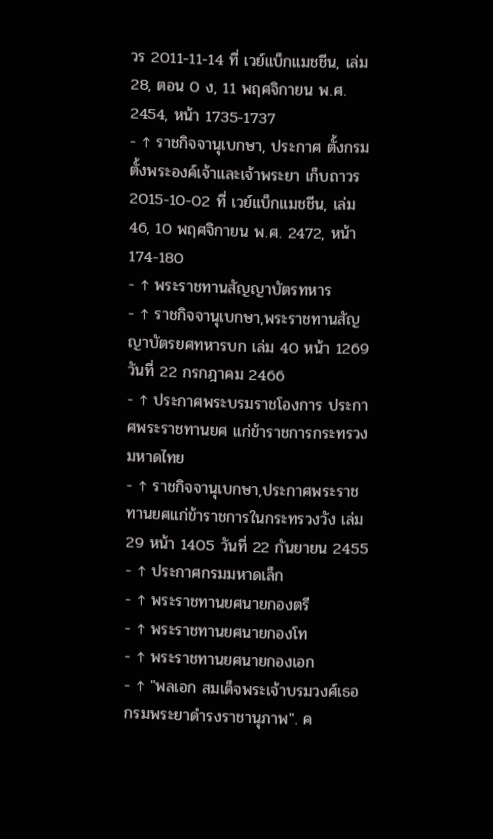วร 2011-11-14 ที่ เวย์แบ็กแมชชีน, เล่ม 28, ตอน 0 ง, 11 พฤศจิกายน พ.ศ. 2454, หน้า 1735-1737
- ↑ ราชกิจจานุเบกษา, ประกาศ ตั้งกรม ตั้งพระองค์เจ้าและเจ้าพระยา เก็บถาวร 2015-10-02 ที่ เวย์แบ็กแมชชีน, เล่ม 46, 10 พฤศจิกายน พ.ศ. 2472, หน้า 174-180
- ↑ พระราชทานสัญญาบัตรทหาร
- ↑ ราชกิจจานุเบกษา,พระราชทานสัญญาบัตรยศทหารบก เล่ม 40 หน้า 1269 วันที่ 22 กรกฎาคม 2466
- ↑ ประกาศพระบรมราชโองการ ประกาศพระราชทานยศ แก่ข้าราชการกระทรวงมหาดไทย
- ↑ ราชกิจจานุเบกษา,ประกาศพระราชทานยศแก่ข้าราชการในกระทรวงวัง เล่ม 29 หน้า 1405 วันที่ 22 กันยายน 2455
- ↑ ประกาศกรมมหาดเล็ก
- ↑ พระราชทานยศนายกองตรี
- ↑ พระราชทานยศนายกองโท
- ↑ พระราชทานยศนายกองเอก
- ↑ "พลเอก สมเด็จพระเจ้าบรมวงศ์เธอ กรมพระยาดำรงราชานุภาพ". ค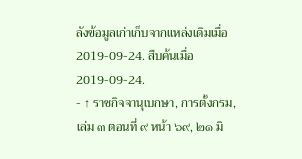ลังข้อมูลเก่าเก็บจากแหล่งเดิมเมื่อ 2019-09-24. สืบค้นเมื่อ 2019-09-24.
- ↑ ราชกิจจานุเบกษา, การตั้งกรม, เล่ม ๓ ตอนที่ ๙ หน้า ๖๙, ๒๑ มิ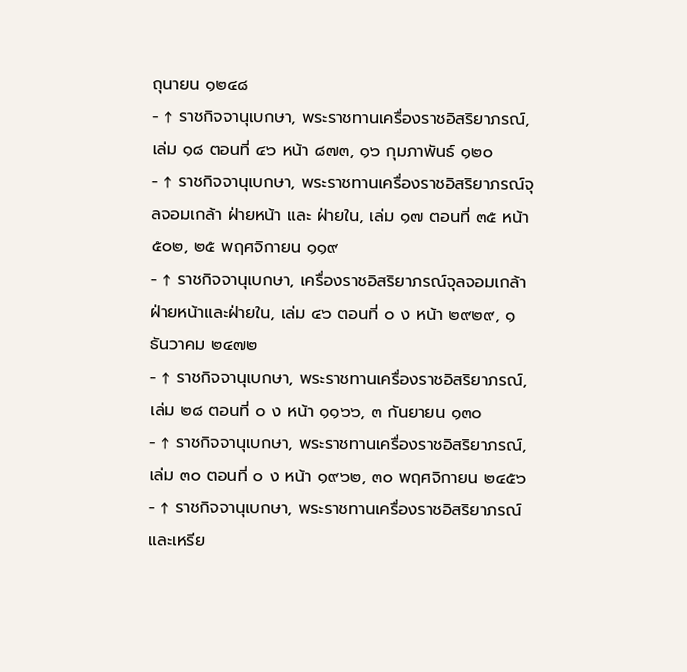ถุนายน ๑๒๔๘
- ↑ ราชกิจจานุเบกษา, พระราชทานเครื่องราชอิสริยาภรณ์, เล่ม ๑๘ ตอนที่ ๔๖ หน้า ๘๗๓, ๑๖ กุมภาพันธ์ ๑๒๐
- ↑ ราชกิจจานุเบกษา, พระราชทานเครื่องราชอิสริยาภรณ์จุลจอมเกล้า ฝ่ายหน้า และ ฝ่ายใน, เล่ม ๑๗ ตอนที่ ๓๕ หน้า ๕๐๒, ๒๕ พฤศจิกายน ๑๑๙
- ↑ ราชกิจจานุเบกษา, เครื่องราชอิสริยาภรณ์จุลจอมเกล้าฝ่ายหน้าและฝ่ายใน, เล่ม ๔๖ ตอนที่ ๐ ง หน้า ๒๙๒๙, ๑ ธันวาคม ๒๔๗๒
- ↑ ราชกิจจานุเบกษา, พระราชทานเครื่องราชอิสริยาภรณ์, เล่ม ๒๘ ตอนที่ ๐ ง หน้า ๑๑๖๖, ๓ กันยายน ๑๓๐
- ↑ ราชกิจจานุเบกษา, พระราชทานเครื่องราชอิสริยาภรณ์, เล่ม ๓๐ ตอนที่ ๐ ง หน้า ๑๙๖๒, ๓๐ พฤศจิกายน ๒๔๕๖
- ↑ ราชกิจจานุเบกษา, พระราชทานเครื่องราชอิสริยาภรณ์และเหรีย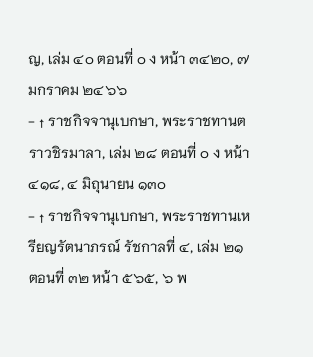ญ, เล่ม ๔๐ ตอนที่ ๐ ง หน้า ๓๔๒๐, ๗ มกราคม ๒๔๖๖
- ↑ ราชกิจจานุเบกษา, พระราชทานตราวชิรมาลา, เล่ม ๒๘ ตอนที่ ๐ ง หน้า ๔๑๘, ๔ มิถุนายน ๑๓๐
- ↑ ราชกิจจานุเบกษา, พระราชทานเหรียญรัตนาภรณ์ รัชกาลที่ ๔, เล่ม ๒๑ ตอนที่ ๓๒ หน้า ๕๖๕, ๖ พ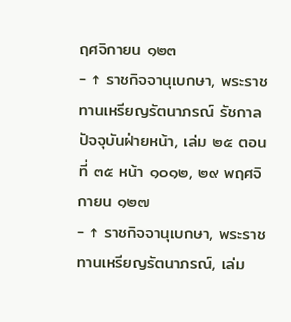ฤศจิกายน ๑๒๓
- ↑ ราชกิจจานุเบกษา, พระราชทานเหรียญรัตนาภรณ์ รัชกาลปัจจุบันฝ่ายหน้า, เล่ม ๒๕ ตอนที่ ๓๕ หน้า ๑๐๑๒, ๒๙ พฤศจิกายน ๑๒๗
- ↑ ราชกิจจานุเบกษา, พระราชทานเหรียญรัตนาภรณ์, เล่ม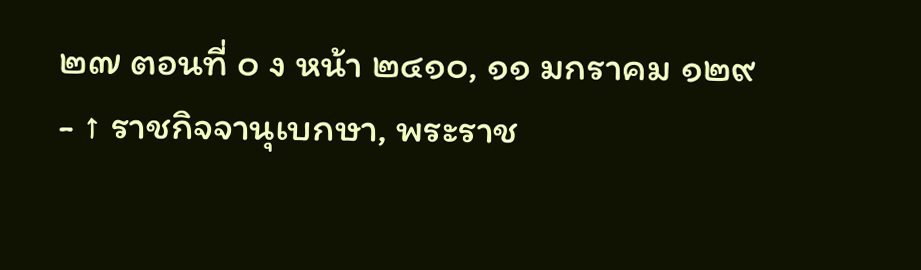๒๗ ตอนที่ ๐ ง หน้า ๒๔๑๐, ๑๑ มกราคม ๑๒๙
- ↑ ราชกิจจานุเบกษา, พระราช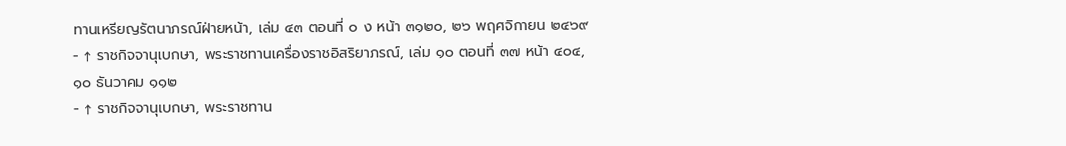ทานเหรียญรัตนาภรณ์ฝ่ายหน้า, เล่ม ๔๓ ตอนที่ ๐ ง หน้า ๓๑๒๐, ๒๖ พฤศจิกายน ๒๔๖๙
- ↑ ราชกิจจานุเบกษา, พระราชทานเครื่องราชอิสริยาภรณ์, เล่ม ๑๐ ตอนที่ ๓๗ หน้า ๔๐๔, ๑๐ ธันวาคม ๑๑๒
- ↑ ราชกิจจานุเบกษา, พระราชทาน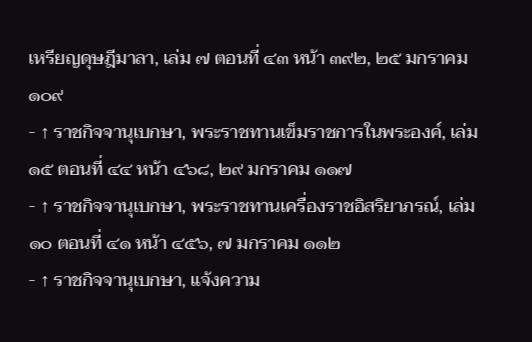เหรียญดุษฎีมาลา, เล่ม ๗ ตอนที่ ๔๓ หน้า ๓๙๒, ๒๕ มกราคม ๑๐๙
- ↑ ราชกิจจานุเบกษา, พระราชทานเข็มราชการในพระองค์, เล่ม ๑๕ ตอนที่ ๔๔ หน้า ๔๖๘, ๒๙ มกราคม ๑๑๗
- ↑ ราชกิจจานุเบกษา, พระราชทานเครื่องราชอิสริยาภรณ์, เล่ม ๑๐ ตอนที่ ๔๑ หน้า ๔๕๖, ๗ มกราคม ๑๑๒
- ↑ ราชกิจจานุเบกษา, แจ้งความ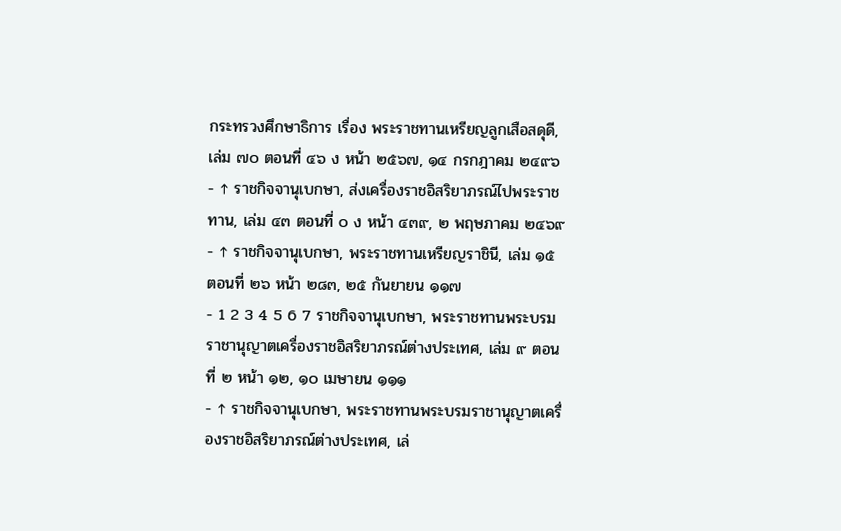กระทรวงศึกษาธิการ เรื่อง พระราชทานเหรียญลูกเสือสดุดี, เล่ม ๗๐ ตอนที่ ๔๖ ง หน้า ๒๕๖๗, ๑๔ กรกฎาคม ๒๔๙๖
- ↑ ราชกิจจานุเบกษา, ส่งเครื่องราชอิสริยาภรณ์ไปพระราชทาน, เล่ม ๔๓ ตอนที่ ๐ ง หน้า ๔๓๙, ๒ พฤษภาคม ๒๔๖๙
- ↑ ราชกิจจานุเบกษา, พระราชทานเหรียญราชินี, เล่ม ๑๕ ตอนที่ ๒๖ หน้า ๒๘๓, ๒๕ กันยายน ๑๑๗
- 1 2 3 4 5 6 7 ราชกิจจานุเบกษา, พระราชทานพระบรมราชานุญาตเครื่องราชอิสริยาภรณ์ต่างประเทศ, เล่ม ๙ ตอนที่ ๒ หน้า ๑๒, ๑๐ เมษายน ๑๑๑
- ↑ ราชกิจจานุเบกษา, พระราชทานพระบรมราชานุญาตเครื่องราชอิสริยาภรณ์ต่างประเทศ, เล่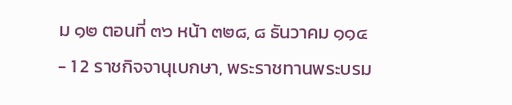ม ๑๒ ตอนที่ ๓๖ หน้า ๓๒๘, ๘ ธันวาคม ๑๑๔
- 1 2 ราชกิจจานุเบกษา, พระราชทานพระบรม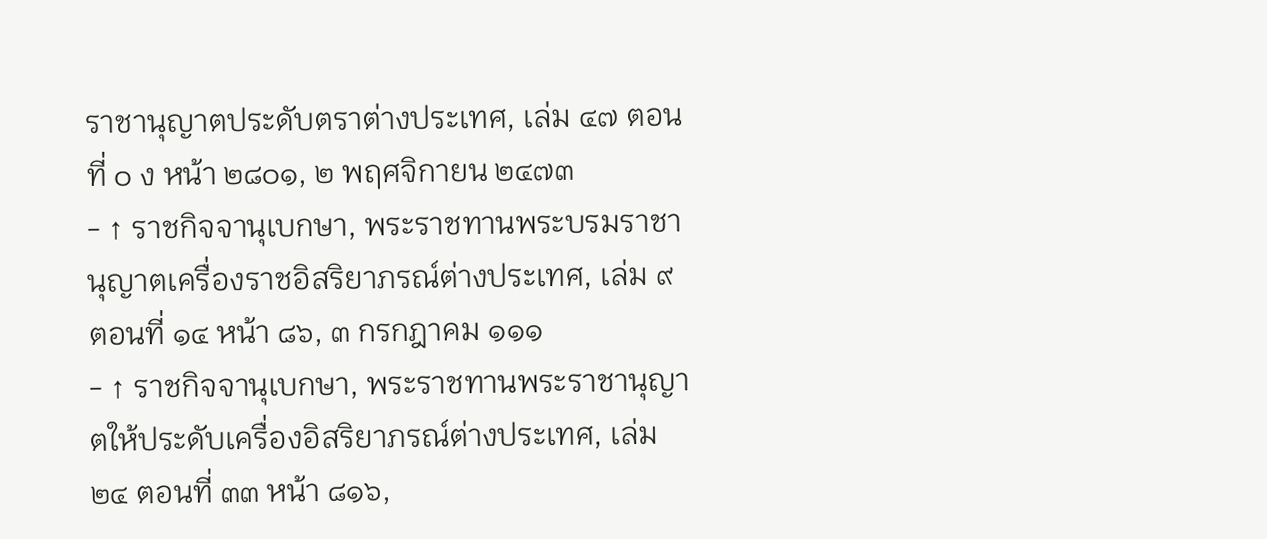ราชานุญาตประดับตราต่างประเทศ, เล่ม ๔๗ ตอนที่ ๐ ง หน้า ๒๘๐๑, ๒ พฤศจิกายน ๒๔๗๓
- ↑ ราชกิจจานุเบกษา, พระราชทานพระบรมราชานุญาตเครื่องราชอิสริยาภรณ์ต่างประเทศ, เล่ม ๙ ตอนที่ ๑๔ หน้า ๘๖, ๓ กรกฎาคม ๑๑๑
- ↑ ราชกิจจานุเบกษา, พระราชทานพระราชานุญาตให้ประดับเครื่องอิสริยาภรณ์ต่างประเทศ, เล่ม ๒๔ ตอนที่ ๓๓ หน้า ๘๑๖,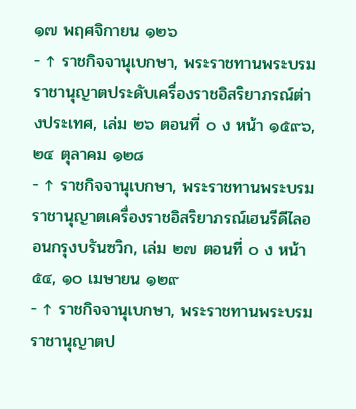๑๗ พฤศจิกายน ๑๒๖
- ↑ ราชกิจจานุเบกษา, พระราชทานพระบรมราชานุญาตประดับเครื่องราชอิสริยาภรณ์ต่างประเทศ, เล่ม ๒๖ ตอนที่ ๐ ง หน้า ๑๕๙๖, ๒๔ ตุลาคม ๑๒๘
- ↑ ราชกิจจานุเบกษา, พระราชทานพระบรมราชานุญาตเครื่องราชอิสริยาภรณ์เฮนรีดีไลออนกรุงบรันซวิก, เล่ม ๒๗ ตอนที่ ๐ ง หน้า ๕๔, ๑๐ เมษายน ๑๒๙
- ↑ ราชกิจจานุเบกษา, พระราชทานพระบรมราชานุญาตป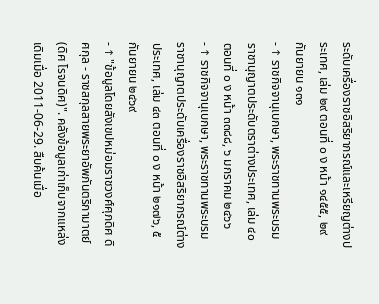ระดับเครื่องราชอิสริยาภรณ์และเหรียญต่างประเทศ, เล่ม ๒๙ ตอนที่ ๐ ง หน้า ๑๔๕๕, ๒๙ กันยายน ๑๓๑
- ↑ ราชกิจจานุเบกษา, พระราชทานพระบรมราชานุญาตประดับตราต่างประเทศ, เล่ม ๔๐ ตอนที่ ๐ ง หน้า ๓๓๘๘, ๖ มกราคม ๒๔๖๖
- ↑ ราชกิจจานุเบกษา, พระราชทานพระบรมราชานุญาตประดับเครื่องราชอิสริยาภรณ์ต่างประเทศ, เล่ม ๔๓ ตอนที่ ๐ ง หน้า ๒๑๗๖, ๕ กันยายน ๒๔๖๙
- ↑ "ข้อมูลโดยสังเขปหม่อมราชวงศ์ศุภดิศ ดิศกุล - ราชสกุลสายพระยาอัพภันตริกามาตย์ (ดิศ โรจนดิศ)". คลังข้อมูลเก่าเก็บจากแหล่งเดิมเมื่อ 2011-06-29. สืบค้นเมื่อ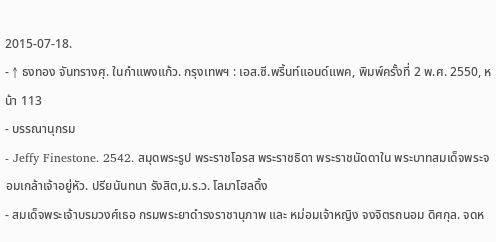2015-07-18.
- ↑ ธงทอง จันทรางศุ. ในกำแพงแก้ว. กรุงเทพฯ : เอส.ซี.พริ้นท์แอนด์แพค, พิมพ์ครั้งที่ 2 พ.ศ. 2550, หน้า 113
- บรรณานุกรม
- Jeffy Finestone. 2542. สมุดพระรูป พระราชโอรส พระราชธิดา พระราชนัดดาใน พระบาทสมเด็จพระจอมเกล้าเจ้าอยู่หัว. ปรียนันทนา รังสิต,ม.ร.ว. โลมาโฮลดิ้ง
- สมเด็จพระเจ้าบรมวงศ์เธอ กรมพระยาดำรงราชานุภาพ และ หม่อมเจ้าหญิง จงจิตรถนอม ดิศกุล. จดห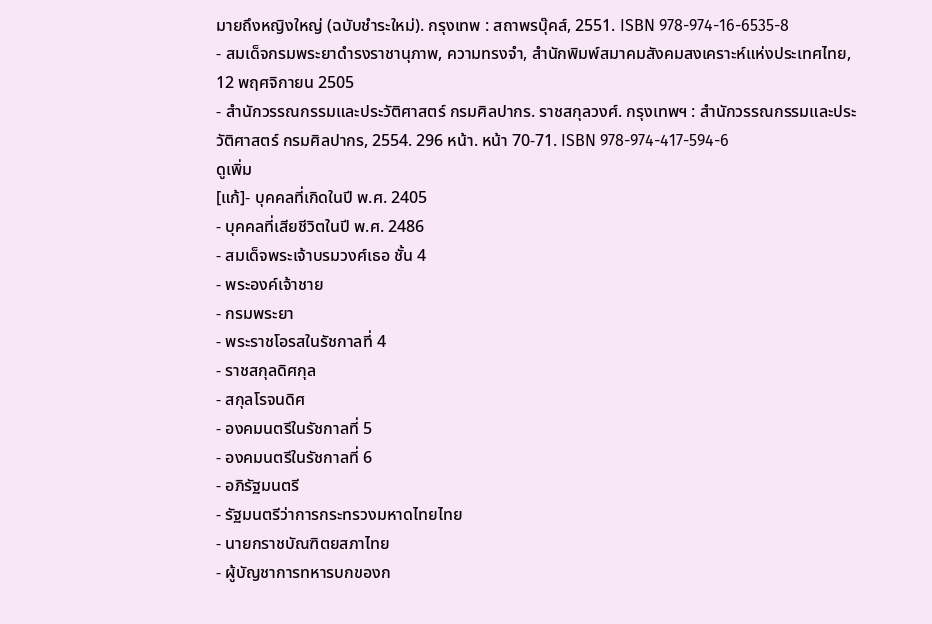มายถึงหญิงใหญ่ (ฉบับชำระใหม่). กรุงเทพ : สถาพรบุ๊คส์, 2551. ISBN 978-974-16-6535-8
- สมเด็จกรมพระยาดำรงราชานุภาพ, ความทรงจำ, สำนักพิมพ์สมาคมสังคมสงเคราะห์แห่งประเทศไทย, 12 พฤศจิกายน 2505
- สำนักวรรณกรรมและประวัติศาสตร์ กรมศิลปากร. ราชสกุลวงศ์. กรุงเทพฯ : สำนักวรรณกรรมและประวัติศาสตร์ กรมศิลปากร, 2554. 296 หน้า. หน้า 70-71. ISBN 978-974-417-594-6
ดูเพิ่ม
[แก้]- บุคคลที่เกิดในปี พ.ศ. 2405
- บุคคลที่เสียชีวิตในปี พ.ศ. 2486
- สมเด็จพระเจ้าบรมวงศ์เธอ ชั้น 4
- พระองค์เจ้าชาย
- กรมพระยา
- พระราชโอรสในรัชกาลที่ 4
- ราชสกุลดิศกุล
- สกุลโรจนดิศ
- องคมนตรีในรัชกาลที่ 5
- องคมนตรีในรัชกาลที่ 6
- อภิรัฐมนตรี
- รัฐมนตรีว่าการกระทรวงมหาดไทยไทย
- นายกราชบัณฑิตยสภาไทย
- ผู้บัญชาการทหารบกของก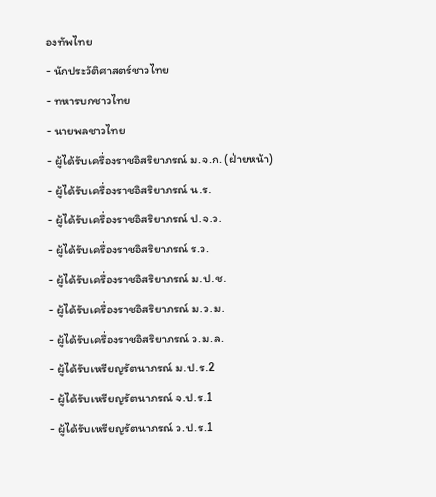องทัพไทย
- นักประวัติศาสตร์ชาวไทย
- ทหารบกชาวไทย
- นายพลชาวไทย
- ผู้ได้รับเครื่องราชอิสริยาภรณ์ ม.จ.ก. (ฝ่ายหน้า)
- ผู้ได้รับเครื่องราชอิสริยาภรณ์ น.ร.
- ผู้ได้รับเครื่องราชอิสริยาภรณ์ ป.จ.ว.
- ผู้ได้รับเครื่องราชอิสริยาภรณ์ ร.ว.
- ผู้ได้รับเครื่องราชอิสริยาภรณ์ ม.ป.ช.
- ผู้ได้รับเครื่องราชอิสริยาภรณ์ ม.ว.ม.
- ผู้ได้รับเครื่องราชอิสริยาภรณ์ ว.ม.ล.
- ผู้ได้รับเหรียญรัตนาภรณ์ ม.ป.ร.2
- ผู้ได้รับเหรียญรัตนาภรณ์ จ.ป.ร.1
- ผู้ได้รับเหรียญรัตนาภรณ์ ว.ป.ร.1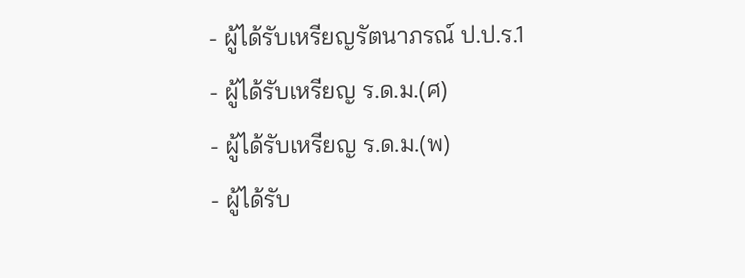- ผู้ได้รับเหรียญรัตนาภรณ์ ป.ป.ร.1
- ผู้ได้รับเหรียญ ร.ด.ม.(ศ)
- ผู้ได้รับเหรียญ ร.ด.ม.(พ)
- ผู้ได้รับ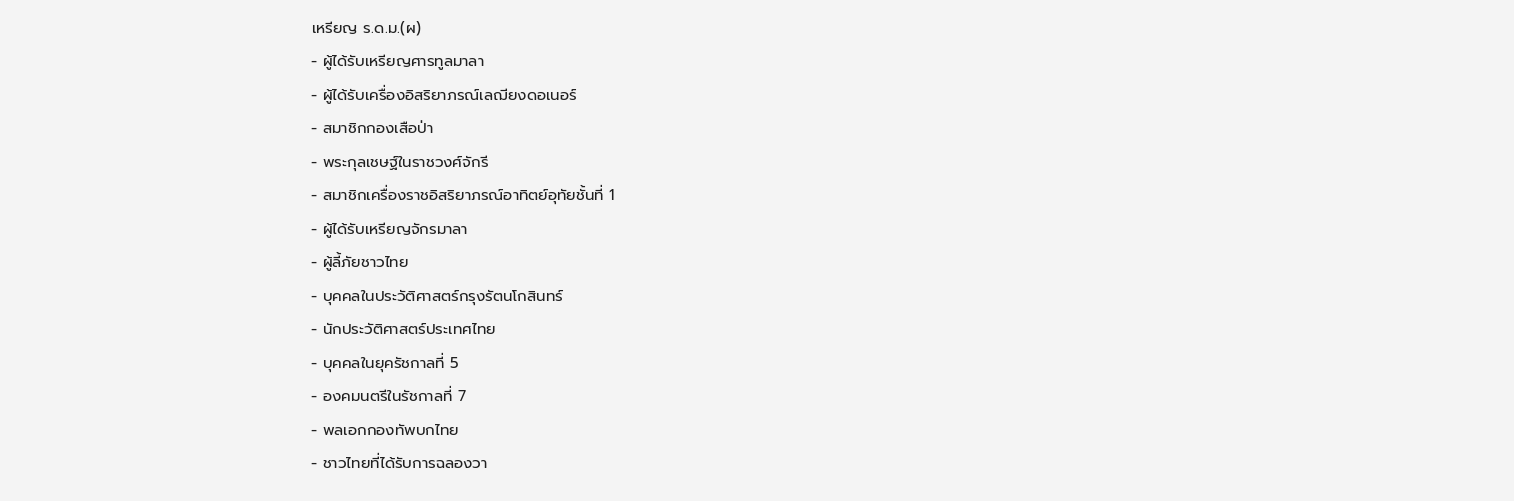เหรียญ ร.ด.ม.(ผ)
- ผู้ได้รับเหรียญศารทูลมาลา
- ผู้ได้รับเครื่องอิสริยาภรณ์เลฌียงดอเนอร์
- สมาชิกกองเสือป่า
- พระกุลเชษฐ์ในราชวงศ์จักรี
- สมาชิกเครื่องราชอิสริยาภรณ์อาทิตย์อุทัยชั้นที่ 1
- ผู้ได้รับเหรียญจักรมาลา
- ผู้ลี้ภัยชาวไทย
- บุคคลในประวัติศาสตร์กรุงรัตนโกสินทร์
- นักประวัติศาสตร์ประเทศไทย
- บุคคลในยุครัชกาลที่ 5
- องคมนตรีในรัชกาลที่ 7
- พลเอกกองทัพบกไทย
- ชาวไทยที่ได้รับการฉลองวา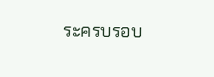ระครบรอบ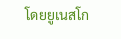โดยยูเนสโก